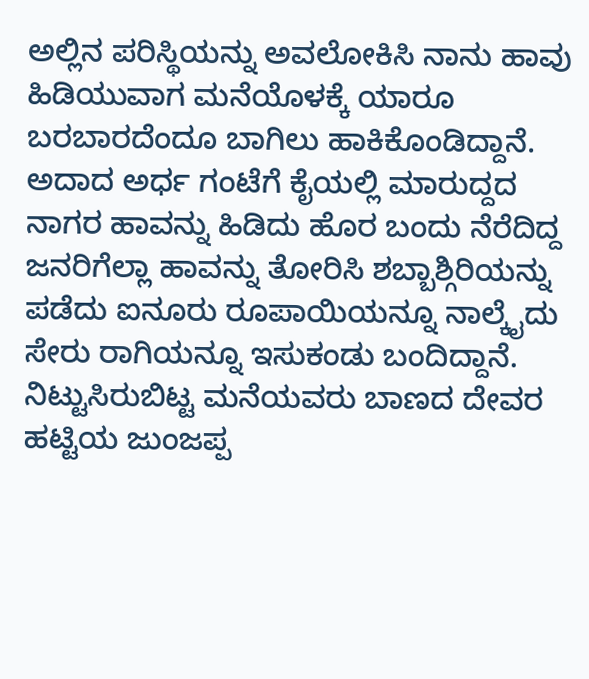ಅಲ್ಲಿನ ಪರಿಸ್ಥಿಯನ್ನು ಅವಲೋಕಿಸಿ ನಾನು ಹಾವು ಹಿಡಿಯುವಾಗ ಮನೆಯೊಳಕ್ಕೆ ಯಾರೂ ಬರಬಾರದೆಂದೂ ಬಾಗಿಲು ಹಾಕಿಕೊಂಡಿದ್ದಾನೆ. ಅದಾದ ಅರ್ಧ ಗಂಟೆಗೆ ಕೈಯಲ್ಲಿ ಮಾರುದ್ದದ ನಾಗರ ಹಾವನ್ನು ಹಿಡಿದು ಹೊರ ಬಂದು ನೆರೆದಿದ್ದ ಜನರಿಗೆಲ್ಲಾ ಹಾವನ್ನು ತೋರಿಸಿ ಶಬ್ಬಾಶ್ಗಿರಿಯನ್ನು ಪಡೆದು ಐನೂರು ರೂಪಾಯಿಯನ್ನೂ ನಾಲ್ಕೈದು ಸೇರು ರಾಗಿಯನ್ನೂ ಇಸುಕಂಡು ಬಂದಿದ್ದಾನೆ. ನಿಟ್ಟುಸಿರುಬಿಟ್ಟ ಮನೆಯವರು ಬಾಣದ ದೇವರ ಹಟ್ಟಿಯ ಜುಂಜಪ್ಪ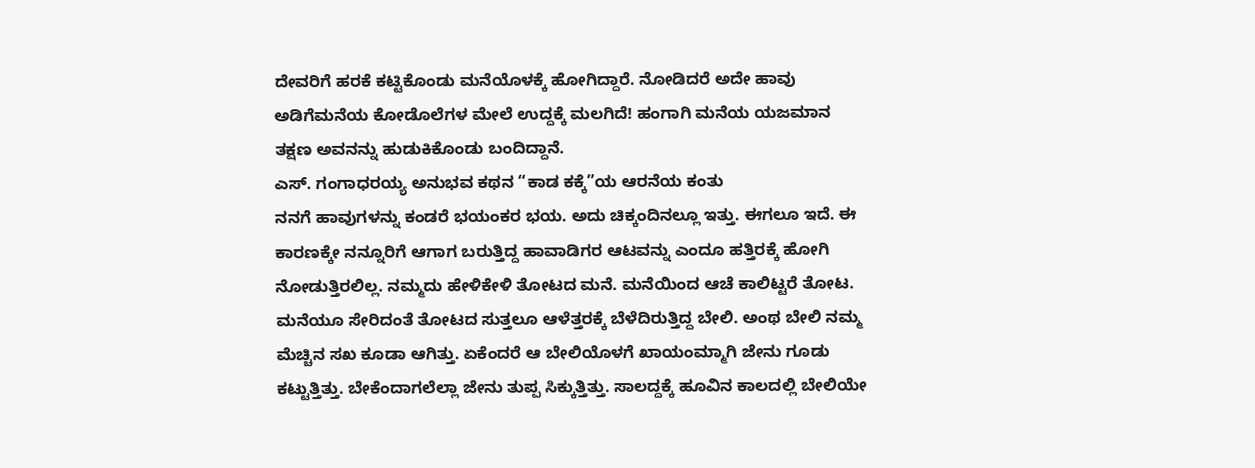ದೇವರಿಗೆ ಹರಕೆ ಕಟ್ಟಿಕೊಂಡು ಮನೆಯೊಳಕ್ಕೆ ಹೋಗಿದ್ದಾರೆ. ನೋಡಿದರೆ ಅದೇ ಹಾವು ಅಡಿಗೆಮನೆಯ ಕೋಡೊಲೆಗಳ ಮೇಲೆ ಉದ್ದಕ್ಕೆ ಮಲಗಿದೆ! ಹಂಗಾಗಿ ಮನೆಯ ಯಜಮಾನ ತಕ್ಷಣ ಅವನನ್ನು ಹುಡುಕಿಕೊಂಡು ಬಂದಿದ್ದಾನೆ.
ಎಸ್. ಗಂಗಾಧರಯ್ಯ ಅನುಭವ ಕಥನ “ಕಾಡ ಕಕ್ಕೆ”ಯ ಆರನೆಯ ಕಂತು
ನನಗೆ ಹಾವುಗಳನ್ನು ಕಂಡರೆ ಭಯಂಕರ ಭಯ. ಅದು ಚಿಕ್ಕಂದಿನಲ್ಲೂ ಇತ್ತು. ಈಗಲೂ ಇದೆ. ಈ ಕಾರಣಕ್ಕೇ ನನ್ನೂರಿಗೆ ಆಗಾಗ ಬರುತ್ತಿದ್ದ ಹಾವಾಡಿಗರ ಆಟವನ್ನು ಎಂದೂ ಹತ್ತಿರಕ್ಕೆ ಹೋಗಿ ನೋಡುತ್ತಿರಲಿಲ್ಲ. ನಮ್ಮದು ಹೇಳಿಕೇಳಿ ತೋಟದ ಮನೆ. ಮನೆಯಿಂದ ಆಚೆ ಕಾಲಿಟ್ಟರೆ ತೋಟ. ಮನೆಯೂ ಸೇರಿದಂತೆ ತೋಟದ ಸುತ್ತಲೂ ಆಳೆತ್ತರಕ್ಕೆ ಬೆಳೆದಿರುತ್ತಿದ್ದ ಬೇಲಿ. ಅಂಥ ಬೇಲಿ ನಮ್ಮ ಮೆಚ್ಚಿನ ಸಖ ಕೂಡಾ ಆಗಿತ್ತು. ಏಕೆಂದರೆ ಆ ಬೇಲಿಯೊಳಗೆ ಖಾಯಂಮ್ಮಾಗಿ ಜೇನು ಗೂಡು ಕಟ್ಟುತ್ತಿತ್ತು. ಬೇಕೆಂದಾಗಲೆಲ್ಲಾ ಜೇನು ತುಪ್ಪ ಸಿಕ್ಕುತ್ತಿತ್ತು. ಸಾಲದ್ದಕ್ಕೆ ಹೂವಿನ ಕಾಲದಲ್ಲಿ ಬೇಲಿಯೇ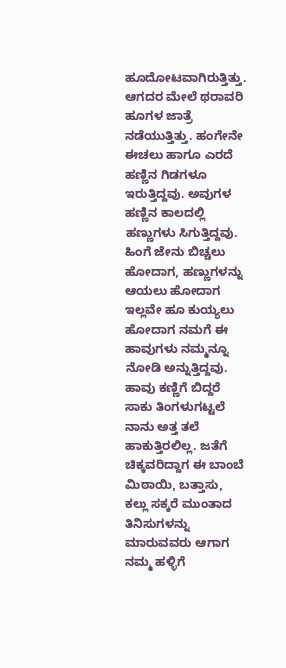ಹೂದೋಟವಾಗಿರುತ್ತಿತ್ತು. ಆಗದರ ಮೇಲೆ ಥರಾವರಿ ಹೂಗಳ ಜಾತ್ರೆ ನಡೆಯುತ್ತಿತ್ತು. ಹಂಗೇನೇ ಈಚಲು ಹಾಗೂ ಎರದೆ ಹಣ್ಣಿನ ಗಿಡಗಳೂ ಇರುತ್ತಿದ್ದವು. ಅವುಗಳ ಹಣ್ಣಿನ ಕಾಲದಲ್ಲಿ ಹಣ್ಣುಗಳು ಸಿಗುತ್ತಿದ್ದವು. ಹಿಂಗೆ ಜೇನು ಬಿಚ್ಚಲು ಹೋದಾಗ, ಹಣ್ಣುಗಳನ್ನು ಆಯಲು ಹೋದಾಗ ಇಲ್ಲವೇ ಹೂ ಕುಯ್ಯಲು ಹೋದಾಗ ನಮಗೆ ಈ ಹಾವುಗಳು ನಮ್ಮನ್ನೂ ನೋಡಿ ಅನ್ನುತ್ತಿದ್ದವು. ಹಾವು ಕಣ್ಣಿಗೆ ಬಿದ್ದರೆ ಸಾಕು ತಿಂಗಳುಗಟ್ಟಲೆ ನಾನು ಅತ್ತ ತಲೆ ಹಾಕುತ್ತಿರಲಿಲ್ಲ. ಜತೆಗೆ ಚಿಕ್ಕವರಿದ್ದಾಗ ಈ ಬಾಂಬೆ ಮಿಠಾಯಿ, ಬತ್ತಾಸು, ಕಲ್ಲು ಸಕ್ಕರೆ ಮುಂತಾದ ತಿನಿಸುಗಳನ್ನು ಮಾರುವವರು ಆಗಾಗ ನಮ್ಮ ಹಳ್ಳಿಗೆ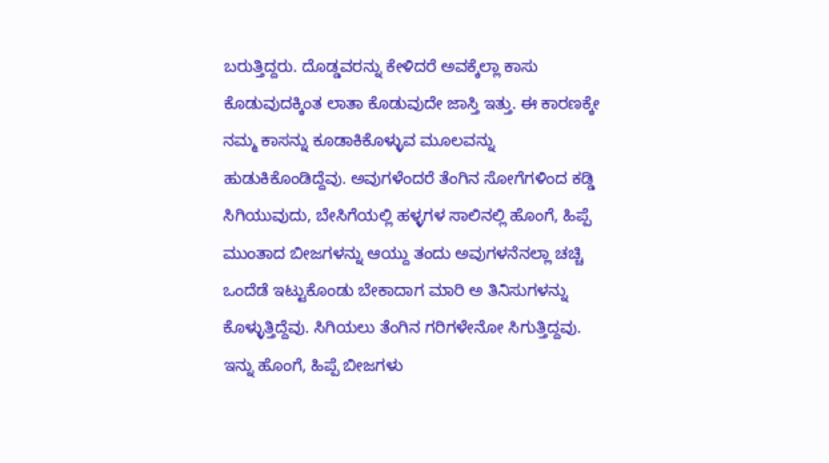ಬರುತ್ತಿದ್ದರು. ದೊಡ್ಡವರನ್ನು ಕೇಳಿದರೆ ಅವಕ್ಕೆಲ್ಲಾ ಕಾಸು ಕೊಡುವುದಕ್ಕಿಂತ ಲಾತಾ ಕೊಡುವುದೇ ಜಾಸ್ತಿ ಇತ್ತು. ಈ ಕಾರಣಕ್ಕೇ ನಮ್ಮ ಕಾಸನ್ನು ಕೂಡಾಕಿಕೊಳ್ಳುವ ಮೂಲವನ್ನು ಹುಡುಕಿಕೊಂಡಿದ್ದೆವು. ಅವುಗಳೆಂದರೆ ತೆಂಗಿನ ಸೋಗೆಗಳಿಂದ ಕಡ್ಡಿ ಸಿಗಿಯುವುದು, ಬೇಸಿಗೆಯಲ್ಲಿ ಹಳ್ಳಗಳ ಸಾಲಿನಲ್ಲಿ ಹೊಂಗೆ, ಹಿಪ್ಪೆ ಮುಂತಾದ ಬೀಜಗಳನ್ನು ಆಯ್ದು ತಂದು ಅವುಗಳನೆನಲ್ಲಾ ಚಚ್ಚಿ ಒಂದೆಡೆ ಇಟ್ಟುಕೊಂಡು ಬೇಕಾದಾಗ ಮಾರಿ ಅ ತಿನಿಸುಗಳನ್ನು ಕೊಳ್ಳುತ್ತಿದ್ದೆವು. ಸಿಗಿಯಲು ತೆಂಗಿನ ಗರಿಗಳೇನೋ ಸಿಗುತ್ತಿದ್ದವು. ಇನ್ನು ಹೊಂಗೆ, ಹಿಪ್ಪೆ ಬೀಜಗಳು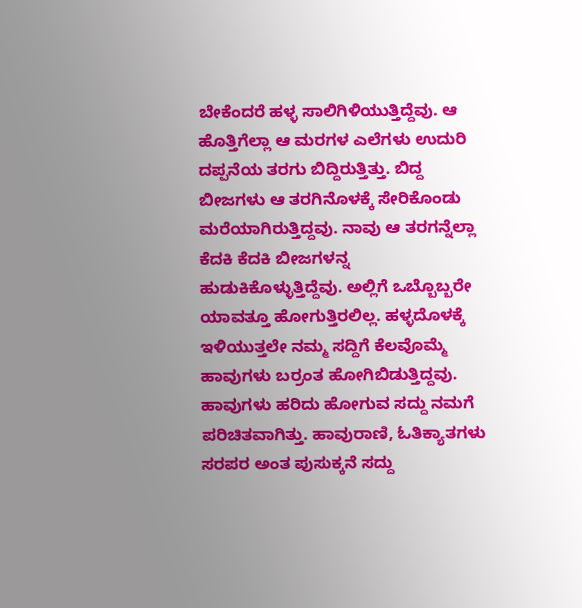ಬೇಕೆಂದರೆ ಹಳ್ಳ ಸಾಲಿಗಿಳಿಯುತ್ತಿದ್ದೆವು. ಆ ಹೊತ್ತಿಗೆಲ್ಲಾ ಆ ಮರಗಳ ಎಲೆಗಳು ಉದುರಿ ದಪ್ಪನೆಯ ತರಗು ಬಿದ್ದಿರುತ್ತಿತ್ತು. ಬಿದ್ದ ಬೀಜಗಳು ಆ ತರಗಿನೊಳಕ್ಕೆ ಸೇರಿಕೊಂಡು ಮರೆಯಾಗಿರುತ್ತಿದ್ದವು. ನಾವು ಆ ತರಗನ್ನೆಲ್ಲಾ ಕೆದಕಿ ಕೆದಕಿ ಬೀಜಗಳನ್ನ ಹುಡುಕಿಕೊಳ್ಳುತ್ತಿದ್ದೆವು. ಅಲ್ಲಿಗೆ ಒಬ್ಬೊಬ್ಬರೇ ಯಾವತ್ತೂ ಹೋಗುತ್ತಿರಲಿಲ್ಲ. ಹಳ್ಳದೊಳಕ್ಕೆ ಇಳಿಯುತ್ತಲೇ ನಮ್ಮ ಸದ್ದಿಗೆ ಕೆಲವೊಮ್ಮೆ ಹಾವುಗಳು ಬರ್ರಂತ ಹೋಗಿಬಿಡುತ್ತಿದ್ದವು. ಹಾವುಗಳು ಹರಿದು ಹೋಗುವ ಸದ್ದು ನಮಗೆ ಪರಿಚಿತವಾಗಿತ್ತು. ಹಾವುರಾಣಿ, ಓತಿಕ್ಯಾತಗಳು ಸರಪರ ಅಂತ ಪುಸುಕ್ಕನೆ ಸದ್ದು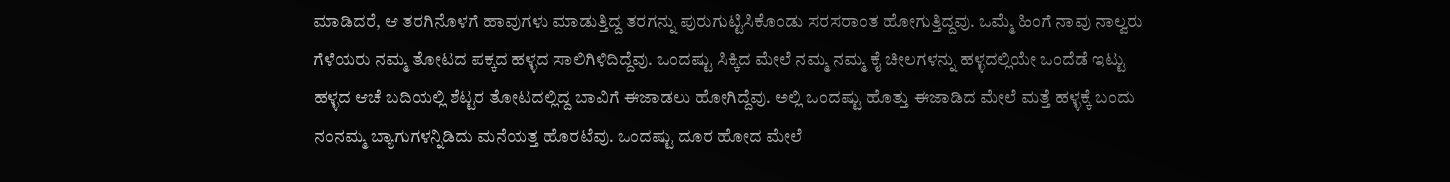ಮಾಡಿದರೆ, ಆ ತರಗಿನೊಳಗೆ ಹಾವುಗಳು ಮಾಡುತ್ತಿದ್ದ ತರಗನ್ನು ಪುರುಗುಟ್ಟಿಸಿಕೊಂಡು ಸರಸರಾಂತ ಹೋಗುತ್ತಿದ್ದವು. ಒಮ್ಮೆ ಹಿಂಗೆ ನಾವು ನಾಲ್ವರು ಗೆಳೆಯರು ನಮ್ಮ ತೋಟದ ಪಕ್ಕದ ಹಳ್ಳದ ಸಾಲಿಗಿಳಿದಿದ್ದೆವು. ಒಂದಷ್ಟು ಸಿಕ್ಕಿದ ಮೇಲೆ ನಮ್ಮ ನಮ್ಮ ಕೈ ಚೀಲಗಳನ್ನು ಹಳ್ಳದಲ್ಲಿಯೇ ಒಂದೆಡೆ ಇಟ್ಟು ಹಳ್ಳದ ಆಚೆ ಬದಿಯಲ್ಲಿ ಶೆಟ್ಟರ ತೋಟದಲ್ಲಿದ್ದ ಬಾವಿಗೆ ಈಜಾಡಲು ಹೋಗಿದ್ದೆವು. ಅಲ್ಲಿ ಒಂದಷ್ಟು ಹೊತ್ತು ಈಜಾಡಿದ ಮೇಲೆ ಮತ್ತೆ ಹಳ್ಳಕ್ಕೆ ಬಂದು ನಂನಮ್ಮ ಬ್ಯಾಗುಗಳನ್ನಿಡಿದು ಮನೆಯತ್ತ ಹೊರಟೆವು. ಒಂದಷ್ಟು ದೂರ ಹೋದ ಮೇಲೆ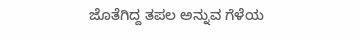ಜೊತೆಗಿದ್ದ ತಪಲ ಅನ್ನುವ ಗೆಳೆಯ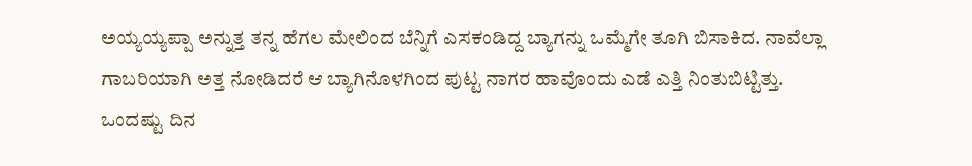ಅಯ್ಯಯ್ಯಪ್ಪಾ ಅನ್ನುತ್ತ ತನ್ನ ಹೆಗಲ ಮೇಲಿಂದ ಬೆನ್ನಿಗೆ ಎಸಕಂಡಿದ್ದ ಬ್ಯಾಗನ್ನು ಒಮ್ಮೆಗೇ ತೂಗಿ ಬಿಸಾಕಿದ. ನಾವೆಲ್ಲಾ ಗಾಬರಿಯಾಗಿ ಅತ್ತ ನೋಡಿದರೆ ಆ ಬ್ಯಾಗಿನೊಳಗಿಂದ ಪುಟ್ಟ ನಾಗರ ಹಾವೊಂದು ಎಡೆ ಎತ್ತಿ ನಿಂತುಬಿಟ್ಟಿತ್ತು. ಒಂದಷ್ಟು ದಿನ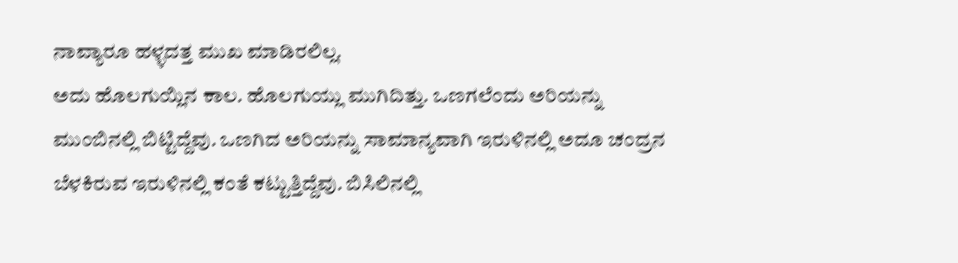ನಾವ್ಯಾರೂ ಹಳ್ಳದತ್ತ ಮುಖ ಮಾಡಿರಲಿಲ್ಲ.
ಅದು ಹೊಲಗುಯ್ಲಿನ ಕಾಲ. ಹೊಲಗುಯ್ಲು ಮುಗಿದಿತ್ತು. ಒಣಗಲೆಂದು ಅರಿಯನ್ನು ಮುಂಬಿನಲ್ಲಿ ಬಿಟ್ಟಿದ್ದೆವು. ಒಣಗಿದ ಅರಿಯನ್ನು ಸಾಮಾನ್ಯವಾಗಿ ಇರುಳಿನಲ್ಲಿ ಅದೂ ಚಂದ್ರನ ಬೆಳಕಿರುವ ಇರುಳಿನಲ್ಲಿ ಕಂತೆ ಕಟ್ಟುತ್ತಿದ್ದೆವು. ಬಿಸಿಲಿನಲ್ಲಿ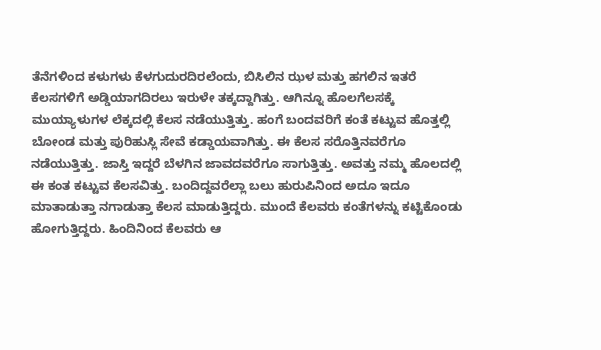ತೆನೆಗಳಿಂದ ಕಳುಗಳು ಕೆಳಗುದುರದಿರಲೆಂದು, ಬಿಸಿಲಿನ ಝಳ ಮತ್ತು ಹಗಲಿನ ಇತರೆ ಕೆಲಸಗಳಿಗೆ ಅಡ್ಡಿಯಾಗದಿರಲು ಇರುಳೇ ತಕ್ಕದ್ದಾಗಿತ್ತು. ಆಗಿನ್ನೂ ಹೊಲಗೆಲಸಕ್ಕೆ ಮುಯ್ಯಾಳುಗಳ ಲೆಕ್ಕದಲ್ಲಿ ಕೆಲಸ ನಡೆಯುತ್ತಿತ್ತು. ಹಂಗೆ ಬಂದವರಿಗೆ ಕಂತೆ ಕಟ್ಟುವ ಹೊತ್ತಲ್ಲಿ ಬೋಂಡ ಮತ್ತು ಪುರಿಹುಸ್ಲಿ ಸೇವೆ ಕಡ್ಡಾಯವಾಗಿತ್ತು. ಈ ಕೆಲಸ ಸರೊತ್ತಿನವರೆಗೂ ನಡೆಯುತ್ತಿತ್ತು. ಜಾಸ್ತಿ ಇದ್ದರೆ ಬೆಳಗಿನ ಜಾವದವರೆಗೂ ಸಾಗುತ್ತಿತ್ತು. ಅವತ್ತು ನಮ್ಮ ಹೊಲದಲ್ಲಿ ಈ ಕಂತ ಕಟ್ಟುವ ಕೆಲಸವಿತ್ತು. ಬಂದಿದ್ದವರೆಲ್ಲಾ ಬಲು ಹುರುಪಿನಿಂದ ಅದೂ ಇದೂ ಮಾತಾಡುತ್ತಾ ನಗಾಡುತ್ತಾ ಕೆಲಸ ಮಾಡುತ್ತಿದ್ದರು. ಮುಂದೆ ಕೆಲವರು ಕಂತೆಗಳನ್ನು ಕಟ್ಟಿಕೊಂಡು ಹೋಗುತ್ತಿದ್ದರು. ಹಿಂದಿನಿಂದ ಕೆಲವರು ಆ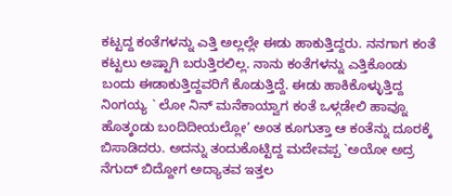ಕಟ್ಟದ್ದ ಕಂತೆಗಳನ್ನು ಎತ್ತಿ ಅಲ್ಲಲ್ಲೇ ಈಡು ಹಾಕುತ್ತಿದ್ದರು. ನನಗಾಗ ಕಂತೆ ಕಟ್ಟಲು ಅಷ್ಟಾಗಿ ಬರುತ್ತಿರಲಿಲ್ಲ. ನಾನು ಕಂತೆಗಳನ್ನು ಎತ್ತಿಕೊಂಡು ಬಂದು ಈಡಾಕುತ್ತಿದ್ದವರಿಗೆ ಕೊಡುತ್ತಿದ್ದೆ. ಈಡು ಹಾಕಿಕೊಳ್ಳುತ್ತಿದ್ದ ನಿಂಗಯ್ಯ ` ಲೋ ನಿನ್ ಮನೆಕಾಯ್ವಾಗ ಕಂತೆ ಒಳ್ಗಡೇಲಿ ಹಾವ್ನೂ ಹೊತ್ಕಂಡು ಬಂದಿದೀಯಲ್ಲೋ’ ಅಂತ ಕೂಗುತ್ತಾ ಆ ಕಂತೆನ್ನು ದೂರಕ್ಕೆ ಬಿಸಾಡಿದರು. ಅದನ್ನು ತಂದುಕೊಟ್ಟಿದ್ದ ಮದೇವಪ್ಪ `ಅಯೋ ಅದ್ರ ನೆಗುದ್ ಬಿದ್ದೋಗ ಅದ್ಯಾತವ ಇತ್ತಲ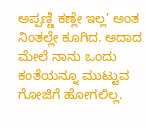ಅಪ್ಪಣ್ಣಿ ಕಣ್ಲೇ ಇಲ್ಲ’ ಅಂತ ನಿಂತಲ್ಲೇ ಕೂಗಿದ. ಅದಾದ ಮೇಲೆ ನಾನು ಒಂದು ಕಂತೆಯನ್ನೂ ಮುಟ್ಟುವ ಗೋಜಿಗೆ ಹೋಗಲಿಲ್ಲ.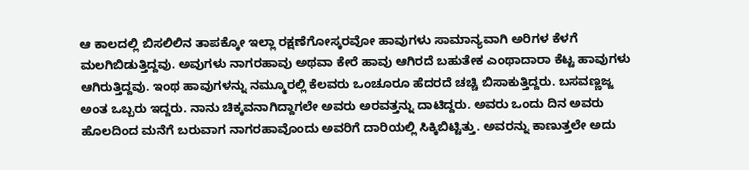ಆ ಕಾಲದಲ್ಲಿ ಬಿಸಲಿಲಿನ ತಾಪಕ್ಕೋ ಇಲ್ಲಾ ರಕ್ಷಣೆಗೋಸ್ಕರವೋ ಹಾವುಗಳು ಸಾಮಾನ್ಯವಾಗಿ ಅರಿಗಳ ಕೆಳಗೆ ಮಲಗಿಬಿಡುತ್ತಿದ್ದವು. ಅವುಗಳು ನಾಗರಹಾವು ಅಥವಾ ಕೇರೆ ಹಾವು ಆಗಿರದೆ ಬಹುತೇಕ ಎಂಥಾದಾರಾ ಕೆಟ್ಟ ಹಾವುಗಳು ಆಗಿರುತ್ತಿದ್ದವು. ಇಂಥ ಹಾವುಗಳನ್ನು ನಮ್ಮೂರಲ್ಲಿ ಕೆಲವರು ಒಂಚೂರೂ ಹೆದರದೆ ಚಚ್ಚಿ ಬಿಸಾಕುತ್ತಿದ್ದರು. ಬಸವಣ್ಣಜ್ಜ ಅಂತ ಒಬ್ಬರು ಇದ್ದರು. ನಾನು ಚಿಕ್ಕವನಾಗಿದ್ದಾಗಲೇ ಅವರು ಅರವತ್ತನ್ನು ದಾಟಿದ್ದರು. ಅವರು ಒಂದು ದಿನ ಅವರು ಹೊಲದಿಂದ ಮನೆಗೆ ಬರುವಾಗ ನಾಗರಹಾವೊಂದು ಅವರಿಗೆ ದಾರಿಯಲ್ಲಿ ಸಿಕ್ಕಿಬಿಟ್ಟಿತ್ತು. ಅವರನ್ನು ಕಾಣುತ್ತಲೇ ಅದು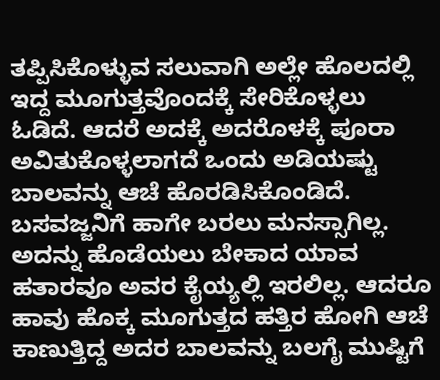ತಪ್ಪಿಸಿಕೊಳ್ಳುವ ಸಲುವಾಗಿ ಅಲ್ಲೇ ಹೊಲದಲ್ಲಿ ಇದ್ದ ಮೂಗುತ್ತವೊಂದಕ್ಕೆ ಸೇರಿಕೊಳ್ಳಲು ಓಡಿದೆ. ಆದರೆ ಅದಕ್ಕೆ ಅದರೊಳಕ್ಕೆ ಪೂರಾ ಅವಿತುಕೊಳ್ಳಲಾಗದೆ ಒಂದು ಅಡಿಯಷ್ಟು ಬಾಲವನ್ನು ಆಚೆ ಹೊರಡಿಸಿಕೊಂಡಿದೆ. ಬಸವಜ್ಜನಿಗೆ ಹಾಗೇ ಬರಲು ಮನಸ್ಸಾಗಿಲ್ಲ. ಅದನ್ನು ಹೊಡೆಯಲು ಬೇಕಾದ ಯಾವ ಹತಾರವೂ ಅವರ ಕೈಯ್ಯಲ್ಲಿ ಇರಲಿಲ್ಲ. ಆದರೂ ಹಾವು ಹೊಕ್ಕ ಮೂಗುತ್ತದ ಹತ್ತಿರ ಹೋಗಿ ಆಚೆ ಕಾಣುತ್ತಿದ್ದ ಅದರ ಬಾಲವನ್ನು ಬಲಗೈ ಮುಷ್ಟಿಗೆ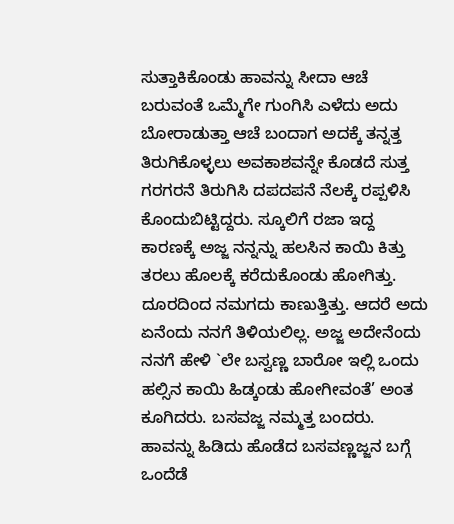ಸುತ್ತಾಕಿಕೊಂಡು ಹಾವನ್ನು ಸೀದಾ ಆಚೆ ಬರುವಂತೆ ಒಮ್ಮೆಗೇ ಗುಂಗಿಸಿ ಎಳೆದು ಅದು ಬೋರಾಡುತ್ತಾ ಆಚೆ ಬಂದಾಗ ಅದಕ್ಕೆ ತನ್ನತ್ತ ತಿರುಗಿಕೊಳ್ಳಲು ಅವಕಾಶವನ್ನೇ ಕೊಡದೆ ಸುತ್ತ ಗರಗರನೆ ತಿರುಗಿಸಿ ದಪದಪನೆ ನೆಲಕ್ಕೆ ರಪ್ಪಳಿಸಿ ಕೊಂದುಬಿಟ್ಟಿದ್ದರು. ಸ್ಕೂಲಿಗೆ ರಜಾ ಇದ್ದ ಕಾರಣಕ್ಕೆ ಅಜ್ಜ ನನ್ನನ್ನು ಹಲಸಿನ ಕಾಯಿ ಕಿತ್ತು ತರಲು ಹೊಲಕ್ಕೆ ಕರೆದುಕೊಂಡು ಹೋಗಿತ್ತು. ದೂರದಿಂದ ನಮಗದು ಕಾಣುತ್ತಿತ್ತು. ಆದರೆ ಅದು ಏನೆಂದು ನನಗೆ ತಿಳಿಯಲಿಲ್ಲ. ಅಜ್ಜ ಅದೇನೆಂದು ನನಗೆ ಹೇಳಿ `ಲೇ ಬಸ್ವಣ್ಣ ಬಾರೋ ಇಲ್ಲಿ ಒಂದು ಹಲ್ಸಿನ ಕಾಯಿ ಹಿಡ್ಕಂಡು ಹೋಗೀವಂತೆ’ ಅಂತ ಕೂಗಿದರು. ಬಸವಜ್ಜ ನಮ್ಮತ್ತ ಬಂದರು. ಹಾವನ್ನು ಹಿಡಿದು ಹೊಡೆದ ಬಸವಣ್ಣಜ್ಜನ ಬಗ್ಗೆ ಒಂದೆಡೆ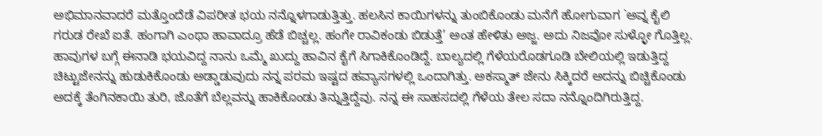ಅಭಿಮಾನವಾದರೆ ಮತ್ತೊಂದೆಡೆ ವಿಪರೀತ ಭಯ ನನ್ನೊಳಗಾಡುತ್ತಿತ್ತು. ಹಲಸಿನ ಕಾಯಿಗಳನ್ನು ತುಂಬಿಕೊಂಡು ಮನೆಗೆ ಹೋಗುವಾಗ `ಅವ್ನ ಕೈಲಿ ಗರುಡ ರೇಖೆ ಐತೆ. ಹಂಗಾಗಿ ಎಂಥಾ ಹಾವಾದ್ರೂ ಹೆಡೆ ಬಿಚ್ಚಲ್ಲ. ಹಂಗೇ ರಾವಿಕಂಡು ಬಿಡುತ್ತೆ’ ಅಂತ ಹೇಳಿತು ಅಜ್ಜ. ಅದು ನಿಜವೋ ಸುಳ್ಳೋ ಗೊತ್ತಿಲ್ಲ.
ಹಾವುಗಳ ಬಗ್ಗೆ ಈನಾಡಿ ಭಯವಿದ್ದ ನಾನು ಒಮ್ಮೆ ಖುದ್ದು ಹಾವಿನ ಕೈಗೆ ಸಿಗಾಕಿಕೊಂಡಿದ್ದೆ. ಬಾಲ್ಯದಲ್ಲಿ ಗೆಳೆಯರೊಡಗೂಡಿ ಬೇಲಿಯಲ್ಲಿ ಇಡುತ್ತಿದ್ದ ಚಿಟ್ಟುಜೇನನ್ನು ಹುಡುಕಿಕೊಂಡು ಅಡ್ಡಾಡುವುದು ನನ್ನ ಪರಮ ಇಷ್ಟದ ಹವ್ಯಾಸಗಳಲ್ಲಿ ಒಂದಾಗಿತ್ತು. ಅಕಸ್ಮಾತ್ ಜೇನು ಸಿಕ್ಕಿದರೆ ಅದನ್ನು ಬಿಚ್ಚಿಕೊಂಡು ಅದಕ್ಕೆ ತೆಂಗಿನಕಾಯಿ ತುರಿ, ಜೊತೆಗೆ ಬೆಲ್ಲವನ್ನು ಹಾಕಿಕೊಂಡು ತಿನ್ನುತ್ತಿದ್ದೆವು. ನನ್ನ ಈ ಸಾಹಸದಲ್ಲಿ ಗೆಳೆಯ ತೇಲ ಸದಾ ನನ್ನೊಂದಿಗಿರುತ್ತಿದ್ದ.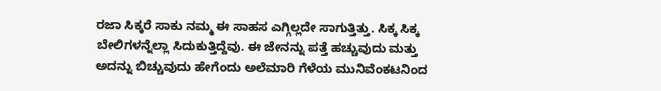ರಜಾ ಸಿಕ್ಕರೆ ಸಾಕು ನಮ್ಮ ಈ ಸಾಹಸ ಎಗ್ಗಿಲ್ಲದೇ ಸಾಗುತ್ತಿತ್ತು. ಸಿಕ್ಕ ಸಿಕ್ಕ ಬೇಲಿಗಳನ್ನೆಲ್ಲಾ ಸಿದುಕುತ್ತಿದ್ದೆವು. ಈ ಜೇನನ್ನು ಪತ್ತೆ ಹಚ್ಚುವುದು ಮತ್ತು ಅದನ್ನು ಬಿಚ್ಚುವುದು ಹೇಗೆಂದು ಅಲೆಮಾರಿ ಗೆಳೆಯ ಮುನಿವೆಂಕಟನಿಂದ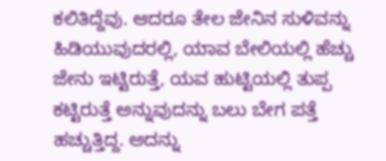ಕಲಿತಿದ್ದೆವು. ಆದರೂ ತೇಲ ಜೇನಿನ ಸುಳಿವನ್ನು ಹಿಡಿಯುವುದರಲ್ಲಿ, ಯಾವ ಬೇಲಿಯಲ್ಲಿ ಹೆಚ್ಚು ಜೇನು ಇಟ್ಟಿರುತ್ತೆ, ಯವ ಹುಟ್ಟಿಯಲ್ಲಿ ತುಪ್ಪ ಕಟ್ಟಿರುತ್ತೆ ಅನ್ನುವುದನ್ನು ಬಲು ಬೇಗ ಪತ್ತೆ ಹಚ್ಚುತ್ತಿದ್ದ. ಅದನ್ನು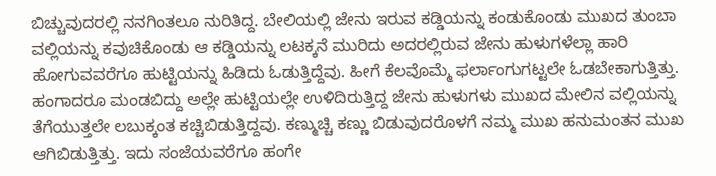ಬಿಚ್ಚುವುದರಲ್ಲಿ ನನಗಿಂತಲೂ ನುರಿತಿದ್ದ. ಬೇಲಿಯಲ್ಲಿ ಜೇನು ಇರುವ ಕಡ್ಡಿಯನ್ನು ಕಂಡುಕೊಂಡು ಮುಖದ ತುಂಬಾ ವಲ್ಲಿಯನ್ನು ಕವುಚಿಕೊಂಡು ಆ ಕಡ್ಡಿಯನ್ನು ಲಟಕ್ಕನೆ ಮುರಿದು ಅದರಲ್ಲಿರುವ ಜೇನು ಹುಳುಗಳೆಲ್ಲಾ ಹಾರಿ ಹೋಗುವವರೆಗೂ ಹುಟ್ಟಿಯನ್ನು ಹಿಡಿದು ಓಡುತ್ತಿದ್ದೆವು. ಹೀಗೆ ಕೆಲವೊಮ್ಮೆ ಫರ್ಲಾಂಗುಗಟ್ಟಲೇ ಓಡಬೇಕಾಗುತ್ತಿತ್ತು. ಹಂಗಾದರೂ ಮಂಡಬಿದ್ದು ಅಲ್ಲೇ ಹುಟ್ಟಿಯಲ್ಲೇ ಉಳಿದಿರುತ್ತಿದ್ದ ಜೇನು ಹುಳುಗಳು ಮುಖದ ಮೇಲಿನ ವಲ್ಲಿಯನ್ನು ತೆಗೆಯುತ್ತಲೇ ಲಬುಕ್ಕಂತ ಕಚ್ಚಿಬಿಡುತ್ತಿದ್ದವು. ಕಣ್ಮುಚ್ಚಿ ಕಣ್ಣು ಬಿಡುವುದರೊಳಗೆ ನಮ್ಮ ಮುಖ ಹನುಮಂತನ ಮುಖ ಆಗಿಬಿಡುತ್ತಿತ್ತು. ಇದು ಸಂಜೆಯವರೆಗೂ ಹಂಗೇ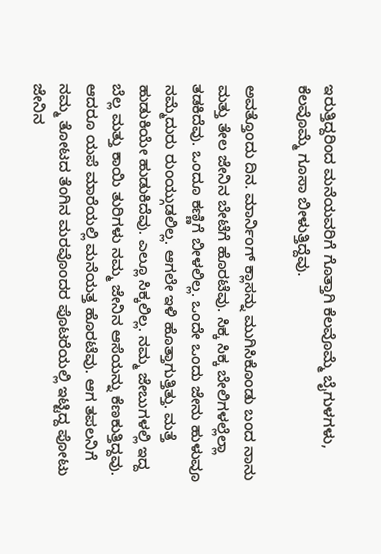ಇರುತ್ತಿದ್ದರಿಂದ ಮನೆಯವರಿಗೆ ಗೊತ್ತಾಗಿ ಕೆಲವೊಮ್ಮೆ ಬೈಗುಳಗಳು, ಕೆಲವೊಮ್ಮೆ ಗೂಸಾ ಬೀಳುತ್ತಿದ್ದೆವು.

ಅವತ್ತೊಂದು ದಿನ. ಮಾರ್ನಿಂಗ್ ಕ್ಲಾಸನ್ನು ಮುಗಿಸಿಕೊಂಡು ಬಂದ ನಾನು ಮತ್ತು ತೇಲ ಜೇನಿನ ಬೇಟೆಗೆ ಹೊರಟೆವು. ಸಿಕ್ಕ ಸಿಕ್ಕ ಬೇಲಿಗಳಲ್ಲೆಲ್ಲಾ ತಡಕಿದೆವು. ಒಂದೂ ಕಣ್ಣಿಗೆ ಬೀಳಲಿಲ್ಲ. ಒಂದೇ ಒಂದು ಜೇನು ಹುಳುವೂ ನಮ್ಮೆದುರು ರುಂಯ್ಗುಡಲಿಲ್ಲ. ಆಗಲೇ ಇಳಿ ಹೊತ್ತಾಗುತ್ತಿತ್ತು. ಮತ್ತೆ ಹುಡುಕಿಯೇ ಹುಡುಕಿದೆವು. ಎಲ್ಲೂ ಸಿಕ್ಕಲಿಲ್ಲ. ನಮ್ಮ ಜೇಬುಗಳಲ್ಲಿ ಇದ್ದ ಬೆಲ್ಲ ಮತ್ತು ಕಾಯಿ ತುರಿಗಳು ನಮ್ಮ ಜೇನಿನ ಆಸೆಯನ್ನು ಕೆಣಕುತ್ತಿದ್ದವು. ಆದರೂ ಯಪೆ ಮಾರೆಯಲ್ಲಿ ಮನೆಯತ್ತ ಹೊರಟೆವು. ಆಗ ತಪಲನಿಗೆ ನಮ್ಮ ತೋಟದ ತೆಂಗಿನ ಮರವೊಂದರ ಪೊಟರೆಯಲ್ಲಿ ಇಟ್ಟಿದ್ದ ಪೋಟು ಜೇನಿನ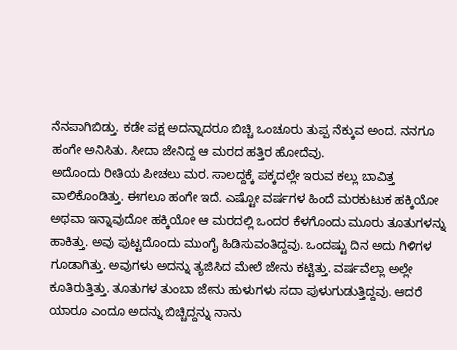ನೆನಪಾಗಿಬಿಡ್ತು. ಕಡೇ ಪಕ್ಷ ಅದನ್ನಾದರೂ ಬಿಚ್ಚಿ ಒಂಚೂರು ತುಪ್ಪ ನೆಕ್ಕುವ ಅಂದ. ನನಗೂ ಹಂಗೇ ಅನಿಸಿತು. ಸೀದಾ ಜೇನಿದ್ದ ಆ ಮರದ ಹತ್ತಿರ ಹೋದೆವು.
ಅದೊಂದು ರೀತಿಯ ಪೀಚಲು ಮರ. ಸಾಲದ್ದಕ್ಕೆ ಪಕ್ಕದಲ್ಲೇ ಇರುವ ಕಲ್ಲು ಬಾವಿತ್ತ ವಾಲಿಕೊಂಡಿತ್ತು. ಈಗಲೂ ಹಂಗೇ ಇದೆ. ಎಷ್ಟೋ ವರ್ಷಗಳ ಹಿಂದೆ ಮರಕುಟುಕ ಹಕ್ಕಿಯೋ ಅಥವಾ ಇನ್ನಾವುದೋ ಹಕ್ಕಿಯೋ ಆ ಮರದಲ್ಲಿ ಒಂದರ ಕೆಳಗೊಂದು ಮೂರು ತೂತುಗಳನ್ನು ಹಾಕಿತ್ತು. ಅವು ಪುಟ್ಟದೊಂದು ಮುಂಗೈ ಹಿಡಿಸುವಂತಿದ್ದವು. ಒಂದಷ್ಟು ದಿನ ಅದು ಗಿಳಿಗಳ ಗೂಡಾಗಿತ್ತು. ಅವುಗಳು ಅದನ್ನು ತ್ಯಜಿಸಿದ ಮೇಲೆ ಜೇನು ಕಟ್ಟಿತ್ತು. ವರ್ಷವೆಲ್ಲಾ ಅಲ್ಲೇ ಕೂತಿರುತ್ತಿತ್ತು. ತೂತುಗಳ ತುಂಬಾ ಜೇನು ಹುಳುಗಳು ಸದಾ ಪುಳುಗುಡುತ್ತಿದ್ದವು. ಆದರೆ ಯಾರೂ ಎಂದೂ ಅದನ್ನು ಬಿಚ್ಚಿದ್ದನ್ನು ನಾನು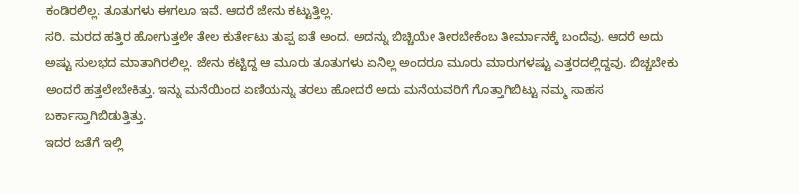ಕಂಡಿರಲಿಲ್ಲ. ತೂತುಗಳು ಈಗಲೂ ಇವೆ. ಆದರೆ ಜೇನು ಕಟ್ಟುತ್ತಿಲ್ಲ.
ಸರಿ. ಮರದ ಹತ್ತಿರ ಹೋಗುತ್ತಲೇ ತೇಲ ಕುರ್ತೇಟು ತುಪ್ಪ ಐತೆ ಅಂದ. ಅದನ್ನು ಬಿಚ್ಚಿಯೇ ತೀರಬೇಕೆಂಬ ತೀರ್ಮಾನಕ್ಕೆ ಬಂದೆವು. ಆದರೆ ಅದು ಅಷ್ಟು ಸುಲಭದ ಮಾತಾಗಿರಲಿಲ್ಲ. ಜೇನು ಕಟ್ಟಿದ್ದ ಆ ಮೂರು ತೂತುಗಳು ಏನಿಲ್ಲ ಅಂದರೂ ಮೂರು ಮಾರುಗಳಷ್ಟು ಎತ್ತರದಲ್ಲಿದ್ದವು. ಬಿಚ್ಚಬೇಕು ಅಂದರೆ ಹತ್ತಲೇಬೇಕಿತ್ತು. ಇನ್ನು ಮನೆಯಿಂದ ಏಣಿಯನ್ನು ತರಲು ಹೋದರೆ ಅದು ಮನೆಯವರಿಗೆ ಗೊತ್ತಾಗಿಬಿಟ್ಟು ನಮ್ಮ ಸಾಹಸ ಬರ್ಕಾಸ್ತಾಗಿಬಿಡುತ್ತಿತ್ತು.
ಇದರ ಜತೆಗೆ ಇಲ್ಲಿ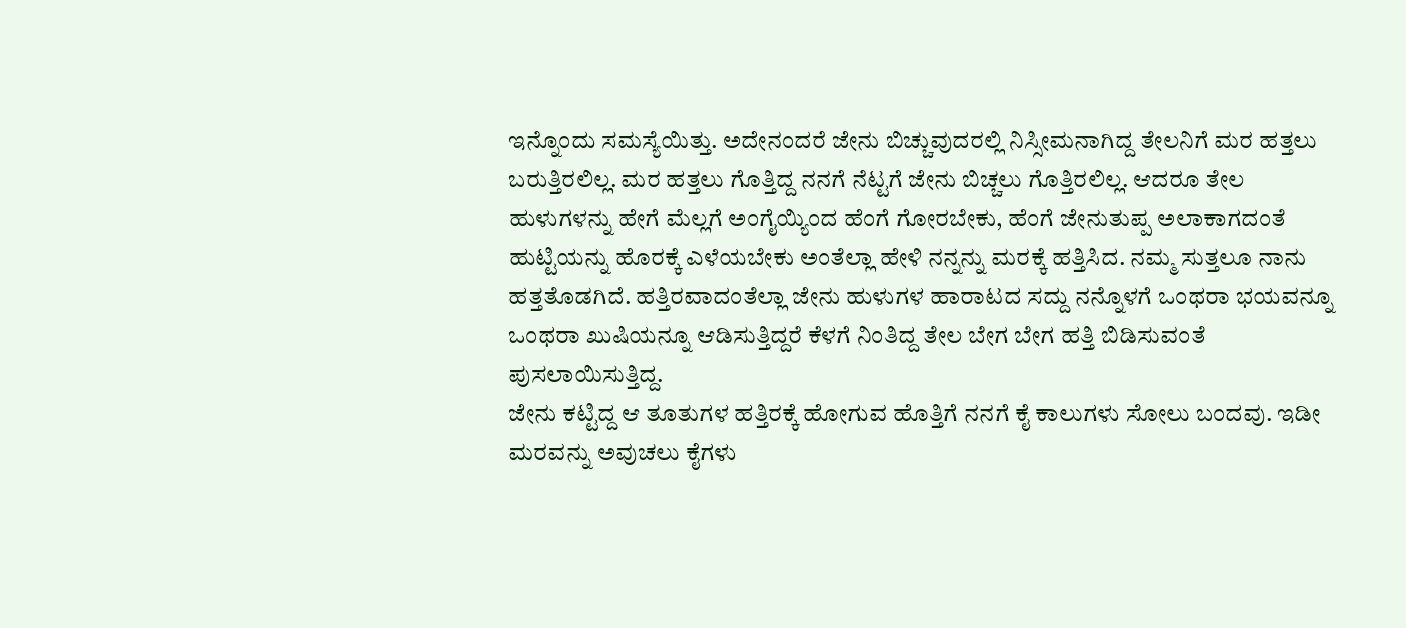ಇನ್ನೊಂದು ಸಮಸ್ಯೆಯಿತ್ತು. ಅದೇನಂದರೆ ಜೇನು ಬಿಚ್ಚುವುದರಲ್ಲಿ ನಿಸ್ಸೀಮನಾಗಿದ್ದ ತೇಲನಿಗೆ ಮರ ಹತ್ತಲು ಬರುತ್ತಿರಲಿಲ್ಲ. ಮರ ಹತ್ತಲು ಗೊತ್ತಿದ್ದ ನನಗೆ ನೆಟ್ಟಗೆ ಜೇನು ಬಿಚ್ಚಲು ಗೊತ್ತಿರಲಿಲ್ಲ. ಆದರೂ ತೇಲ ಹುಳುಗಳನ್ನು ಹೇಗೆ ಮೆಲ್ಲಗೆ ಅಂಗೈಯ್ಯಿಂದ ಹೆಂಗೆ ಗೋರಬೇಕು, ಹೆಂಗೆ ಜೇನುತುಪ್ಪ ಅಲಾಕಾಗದಂತೆ ಹುಟ್ಟಿಯನ್ನು ಹೊರಕ್ಕೆ ಎಳೆಯಬೇಕು ಅಂತೆಲ್ಲಾ ಹೇಳಿ ನನ್ನನ್ನು ಮರಕ್ಕೆ ಹತ್ತಿಸಿದ. ನಮ್ಮ ಸುತ್ತಲೂ ನಾನು ಹತ್ತತೊಡಗಿದೆ. ಹತ್ತಿರವಾದಂತೆಲ್ಲಾ ಜೇನು ಹುಳುಗಳ ಹಾರಾಟದ ಸದ್ದು ನನ್ನೊಳಗೆ ಒಂಥರಾ ಭಯವನ್ನೂ ಒಂಥರಾ ಖುಷಿಯನ್ನೂ ಆಡಿಸುತ್ತಿದ್ದರೆ ಕೆಳಗೆ ನಿಂತಿದ್ದ ತೇಲ ಬೇಗ ಬೇಗ ಹತ್ತಿ ಬಿಡಿಸುವಂತೆ ಪುಸಲಾಯಿಸುತ್ತಿದ್ದ.
ಜೇನು ಕಟ್ಟಿದ್ದ ಆ ತೂತುಗಳ ಹತ್ತಿರಕ್ಕೆ ಹೋಗುವ ಹೊತ್ತಿಗೆ ನನಗೆ ಕೈ ಕಾಲುಗಳು ಸೋಲು ಬಂದವು. ಇಡೀ ಮರವನ್ನು ಅವುಚಲು ಕೈಗಳು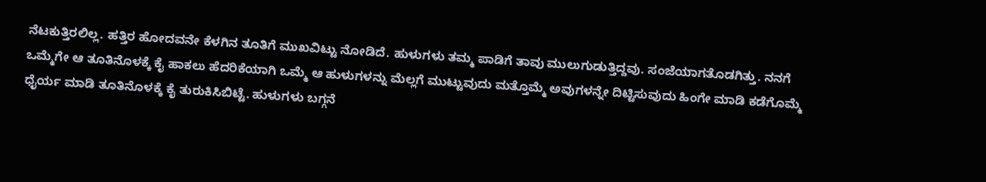ನೆಟಕುತ್ತಿರಲಿಲ್ಲ. ಹತ್ತಿರ ಹೋದವನೇ ಕೆಳಗಿನ ತೂತಿಗೆ ಮುಖವಿಟ್ಟು ನೋಡಿದೆ. ಹುಳುಗಳು ತಮ್ಮ ಪಾಡಿಗೆ ತಾವು ಮುಲುಗುಡುತ್ತಿದ್ದವು. ಸಂಜೆಯಾಗತೊಡಗಿತ್ತು. ನನಗೆ ಒಮ್ಮೆಗೇ ಆ ತೂತಿನೊಳಕ್ಕೆ ಕೈ ಹಾಕಲು ಹೆದರಿಕೆಯಾಗಿ ಒಮ್ಮೆ ಆ ಹುಳುಗಳನ್ನು ಮೆಲ್ಲಗೆ ಮುಟ್ಟುವುದು ಮತ್ತೊಮ್ಮೆ ಅವುಗಳನ್ನೇ ದಿಟ್ಟಿಸುವುದು ಹಿಂಗೇ ಮಾಡಿ ಕಡೆಗೊಮ್ಮೆ ಧೈರ್ಯ ಮಾಡಿ ತೂತಿನೊಳಕ್ಕೆ ಕೈ ತುರುಕಿಸಿಬಿಟ್ಟೆ. ಹುಳುಗಳು ಬಗ್ಗನೆ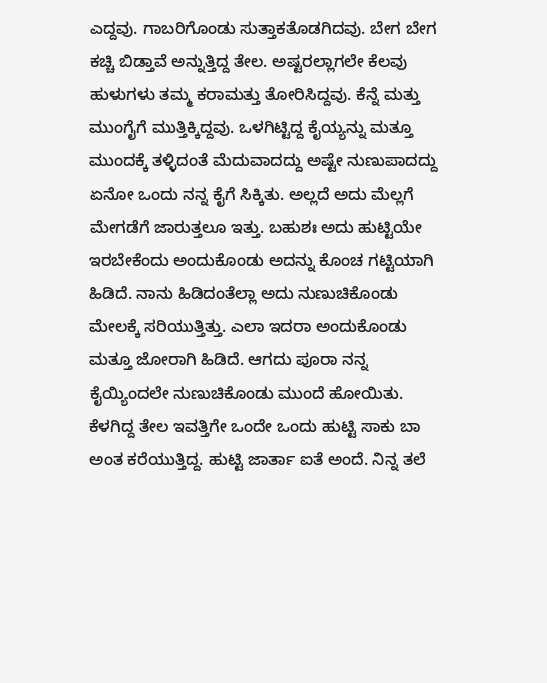ಎದ್ದವು. ಗಾಬರಿಗೊಂಡು ಸುತ್ತಾಕತೊಡಗಿದವು. ಬೇಗ ಬೇಗ ಕಚ್ಚಿ ಬಿಡ್ತಾವೆ ಅನ್ನುತ್ತಿದ್ದ ತೇಲ. ಅಷ್ಟರಲ್ಲಾಗಲೇ ಕೆಲವು ಹುಳುಗಳು ತಮ್ಮ ಕರಾಮತ್ತು ತೋರಿಸಿದ್ದವು. ಕೆನ್ನೆ ಮತ್ತು ಮುಂಗೈಗೆ ಮುತ್ತಿಕ್ಕಿದ್ದವು. ಒಳಗಿಟ್ಟಿದ್ದ ಕೈಯ್ಯನ್ನು ಮತ್ತೂ ಮುಂದಕ್ಕೆ ತಳ್ಳಿದಂತೆ ಮೆದುವಾದದ್ದು ಅಷ್ಟೇ ನುಣುಪಾದದ್ದು ಏನೋ ಒಂದು ನನ್ನ ಕೈಗೆ ಸಿಕ್ಕಿತು. ಅಲ್ಲದೆ ಅದು ಮೆಲ್ಲಗೆ ಮೇಗಡೆಗೆ ಜಾರುತ್ತಲೂ ಇತ್ತು. ಬಹುಶಃ ಅದು ಹುಟ್ಟಿಯೇ ಇರಬೇಕೆಂದು ಅಂದುಕೊಂಡು ಅದನ್ನು ಕೊಂಚ ಗಟ್ಟಿಯಾಗಿ ಹಿಡಿದೆ. ನಾನು ಹಿಡಿದಂತೆಲ್ಲಾ ಅದು ನುಣುಚಿಕೊಂಡು ಮೇಲಕ್ಕೆ ಸರಿಯುತ್ತಿತ್ತು. ಎಲಾ ಇದರಾ ಅಂದುಕೊಂಡು ಮತ್ತೂ ಜೋರಾಗಿ ಹಿಡಿದೆ. ಆಗದು ಪೂರಾ ನನ್ನ ಕೈಯ್ಯಿಂದಲೇ ನುಣುಚಿಕೊಂಡು ಮುಂದೆ ಹೋಯಿತು. ಕೆಳಗಿದ್ದ ತೇಲ ಇವತ್ತಿಗೇ ಒಂದೇ ಒಂದು ಹುಟ್ಟಿ ಸಾಕು ಬಾ ಅಂತ ಕರೆಯುತ್ತಿದ್ದ. ಹುಟ್ಟಿ ಜಾರ್ತಾ ಐತೆ ಅಂದೆ. ನಿನ್ನ ತಲೆ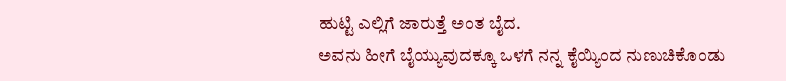ಹುಟ್ಟಿ ಎಲ್ಲಿಗೆ ಜಾರುತ್ತೆ ಅಂತ ಬೈದ.
ಅವನು ಹೀಗೆ ಬೈಯ್ಯುವುದಕ್ಕೂ ಒಳಗೆ ನನ್ನ ಕೈಯ್ಯಿಂದ ನುಣುಚಿಕೊಂಡು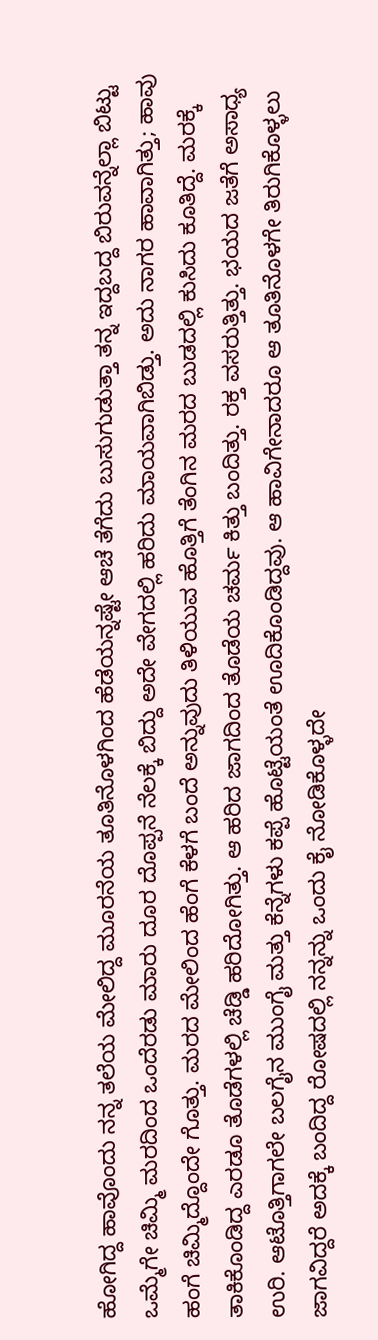ಹೋಗಿದ್ದ ಹಾವೊಂದು ನನ್ನ ತಲೆಯ ಮೇಲಿದ್ದ ಮೂರನೆಯ ತೂತಿನೊಳಗಿಂದ ಹೆಡೆಯನ್ನಷ್ಟೇ ಆಚೆ ತೆಗೆದು ಬುಸುಗುಡುತ್ತಾ ತನ್ನ ಇದ್ದಬದ್ದ ಬಿರುವನ್ನೆಲ್ಲಾ ಬಿಟ್ಟು ಒಮ್ಮೆಗೇ ಚಿಮ್ಮಿ ಮರದಿಂದ ಒಂದೆರಡು ಮಾರು ದೂರ ದೊಪ್ಪನೆ ನೆಲಕ್ಕೆ ಬಿದ್ದು ಅದೇ ವೇಗದಲ್ಲಿ ಹರಿದು ಮಾಯವಾಗಿಬಿಡ್ತು. ಅದು ನಾಗರ ಹಾವಾಗಿತ್ತು; ಹಾವು ಹಂಗೆ ಚಿಮ್ಮಿದ್ದೊಂದೇ ಗೊತ್ತು. ಮರದ ಮೇಲಿಂದ ಹೆಂಗೆ ಕೆಳಗೆ ಬಂದೆ ಅನ್ನುವುದು ತಿಳಿಯುವ ಹೊತ್ತಿಗೆ ತೆಂಗಿನ ಮರದ ಬುಡದಲ್ಲಿ ಕುಸಿದು ಕೂತಿದ್ದೆ. ಮರಕ್ಕೆ ತಾಕಿಕೊಂಡಿದ್ದ ಎರಡೂ ತೊಡೆಗಳಲ್ಲಿ ಚೆಡ್ಡಿ ಹರಿದೋಗಿತ್ತು. ಆ ಹರಿದ ಜಾಗದಿಂದ ತೊಡೆಯ ಚರ್ಮ ಕಿತ್ತು ಬಂದಿತ್ತು. ರಕ್ತ ವಸರುತ್ತಿತ್ತು. ಭಯದ ಜತೆಗೆ ಅಸಾಧ್ಯ ಉರಿ. ಆಟೊತ್ತಿಗಾಗಲೇ ಬಲಗೈನ ಮುಂಗೈ ಮತ್ತು ಕೆನ್ನೆಗಳು ಕಪ್ಪೆ ಹೊಟ್ಟೆಯಂತೆ ಊದಿಕೊಂಡಿದ್ದವು. ಆ ಹಾವಿಗೇನಾದರೂ ಆ ತೂತಿನೊಳಗೇ ತಿರುಗಿಕೊಳ್ಳಲು ಜಾಗವಿದ್ದರೆ ಅದಕ್ಕೆ ಬಂದಿದ್ದ ರೋಷದಲ್ಲಿ ನನ್ನನ್ನು ಒಂದು ಕೈ ನೋಡಿಕೊಳ್ಳದೇ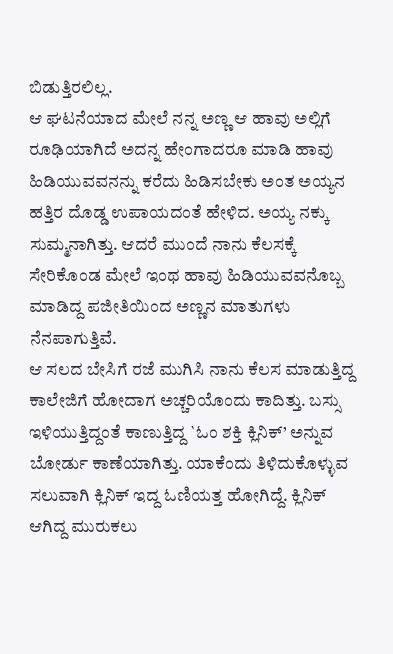ಬಿಡುತ್ತಿರಲಿಲ್ಲ.
ಆ ಘಟನೆಯಾದ ಮೇಲೆ ನನ್ನ ಅಣ್ಣ ಆ ಹಾವು ಅಲ್ಲಿಗೆ ರೂಢಿಯಾಗಿದೆ ಅದನ್ನ ಹೇಂಗಾದರೂ ಮಾಡಿ ಹಾವು ಹಿಡಿಯುವವನನ್ನು ಕರೆದು ಹಿಡಿಸಬೇಕು ಅಂತ ಅಯ್ಯನ ಹತ್ತಿರ ದೊಡ್ಡ ಉಪಾಯದಂತೆ ಹೇಳಿದ. ಅಯ್ಯ ನಕ್ಕು ಸುಮ್ಮನಾಗಿತ್ತು. ಆದರೆ ಮುಂದೆ ನಾನು ಕೆಲಸಕ್ಕೆ ಸೇರಿಕೊಂಡ ಮೇಲೆ ಇಂಥ ಹಾವು ಹಿಡಿಯುವವನೊಬ್ಬ ಮಾಡಿದ್ದ ಪಜೀತಿಯಿಂದ ಅಣ್ಣನ ಮಾತುಗಳು ನೆನಪಾಗುತ್ತಿವೆ.
ಆ ಸಲದ ಬೇಸಿಗೆ ರಜೆ ಮುಗಿಸಿ ನಾನು ಕೆಲಸ ಮಾಡುತ್ತಿದ್ದ ಕಾಲೇಜಿಗೆ ಹೋದಾಗ ಅಚ್ಚರಿಯೊಂದು ಕಾದಿತ್ತು. ಬಸ್ಸು ಇಳಿಯುತ್ತಿದ್ದಂತೆ ಕಾಣುತ್ತಿದ್ದ `ಓಂ ಶಕ್ತಿ ಕ್ಲಿನಿಕ್’ ಅನ್ನುವ ಬೋರ್ಡು ಕಾಣೆಯಾಗಿತ್ತು. ಯಾಕೆಂದು ತಿಳಿದುಕೊಳ್ಳುವ ಸಲುವಾಗಿ ಕ್ಲಿನಿಕ್ ಇದ್ದ ಓಣಿಯತ್ತ ಹೋಗಿದ್ದೆ. ಕ್ಲಿನಿಕ್ ಆಗಿದ್ದ ಮುರುಕಲು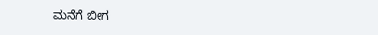ಮನೆಗೆ ಬೀಗ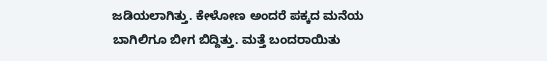ಜಡಿಯಲಾಗಿತ್ತು. ಕೇಳೋಣ ಅಂದರೆ ಪಕ್ಕದ ಮನೆಯ ಬಾಗಿಲಿಗೂ ಬೀಗ ಬಿದ್ದಿತ್ತು. ಮತ್ತೆ ಬಂದರಾಯಿತು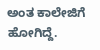ಅಂತ ಕಾಲೇಜಿಗೆ ಹೋಗಿದ್ದೆ.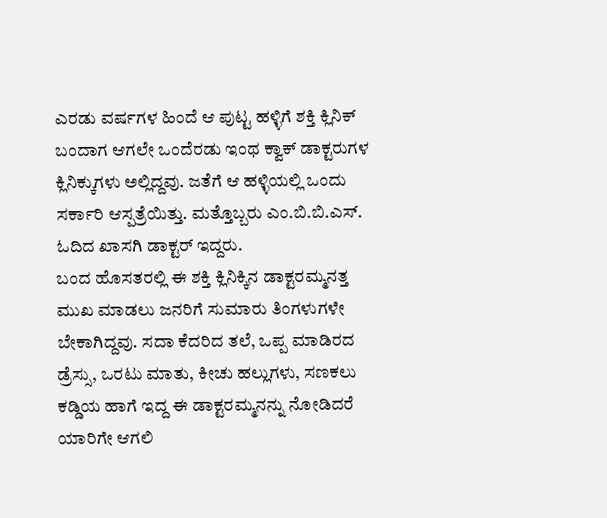ಎರಡು ವರ್ಷಗಳ ಹಿಂದೆ ಆ ಪುಟ್ಟ ಹಳ್ಳಿಗೆ ಶಕ್ತಿ ಕ್ಲಿನಿಕ್ ಬಂದಾಗ ಆಗಲೇ ಒಂದೆರಡು ಇಂಥ ಕ್ವಾಕ್ ಡಾಕ್ಟರುಗಳ ಕ್ಲಿನಿಕ್ಕುಗಳು ಅಲ್ಲಿದ್ದವು. ಜತೆಗೆ ಆ ಹಳ್ಳಿಯಲ್ಲಿ ಒಂದು ಸರ್ಕಾರಿ ಆಸ್ಪತ್ರೆಯಿತ್ತು. ಮತ್ತೊಬ್ಬರು ಎಂ.ಬಿ.ಬಿ.ಎಸ್. ಓದಿದ ಖಾಸಗಿ ಡಾಕ್ಟರ್ ಇದ್ದರು.
ಬಂದ ಹೊಸತರಲ್ಲಿ ಈ ಶಕ್ತಿ ಕ್ಲಿನಿಕ್ಕಿನ ಡಾಕ್ಟರಮ್ಮನತ್ತ ಮುಖ ಮಾಡಲು ಜನರಿಗೆ ಸುಮಾರು ತಿಂಗಳುಗಳೇ ಬೇಕಾಗಿದ್ದವು. ಸದಾ ಕೆದರಿದ ತಲೆ, ಒಪ್ಪ ಮಾಡಿರದ ಡ್ರೆಸ್ಸು, ಒರಟು ಮಾತು, ಕೀಚು ಹಲ್ಲುಗಳು, ಸಣಕಲು ಕಡ್ಡಿಯ ಹಾಗೆ ಇದ್ದ ಈ ಡಾಕ್ಟರಮ್ಮನನ್ನು ನೋಡಿದರೆ ಯಾರಿಗೇ ಆಗಲಿ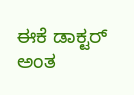ಈಕೆ ಡಾಕ್ಟರ್ ಅಂತ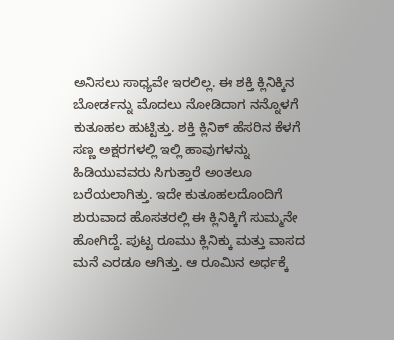ಅನಿಸಲು ಸಾಧ್ಯವೇ ಇರಲಿಲ್ಲ. ಈ ಶಕ್ತಿ ಕ್ಲಿನಿಕ್ಕಿನ ಬೋರ್ಡನ್ನು ಮೊದಲು ನೋಡಿದಾಗ ನನ್ನೊಳಗೆ ಕುತೂಹಲ ಹುಟ್ಟಿತ್ತು. ಶಕ್ತಿ ಕ್ಲಿನಿಕ್ ಹೆಸರಿನ ಕೆಳಗೆ ಸಣ್ಣ ಅಕ್ಷರಗಳಲ್ಲಿ ಇಲ್ಲಿ ಹಾವುಗಳನ್ನು ಹಿಡಿಯುವವರು ಸಿಗುತ್ತಾರೆ ಅಂತಲೂ ಬರೆಯಲಾಗಿತ್ತು. ಇದೇ ಕುತೂಹಲದೊಂದಿಗೆ ಶುರುವಾದ ಹೊಸತರಲ್ಲಿ ಈ ಕ್ಲಿನಿಕ್ಕಿಗೆ ಸುಮ್ಮನೇ ಹೋಗಿದ್ದೆ. ಪುಟ್ಟ ರೂಮು ಕ್ಲಿನಿಕ್ಕು ಮತ್ತು ವಾಸದ ಮನೆ ಎರಡೂ ಆಗಿತ್ತು. ಆ ರೂಮಿನ ಅರ್ಧಕ್ಕೆ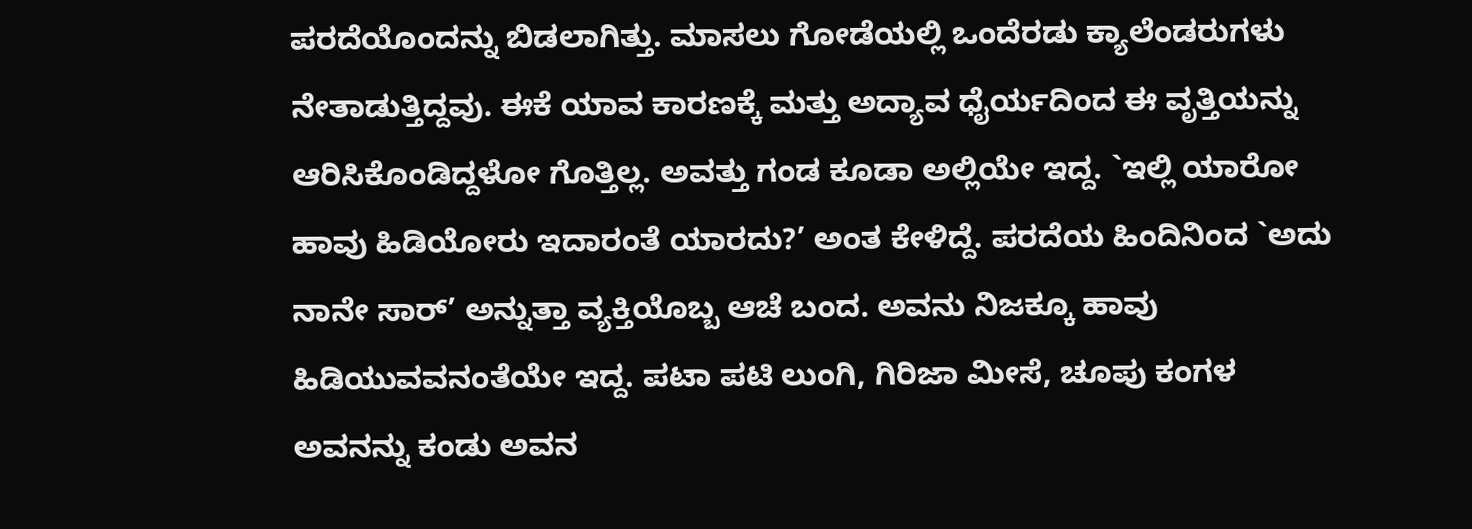ಪರದೆಯೊಂದನ್ನು ಬಿಡಲಾಗಿತ್ತು. ಮಾಸಲು ಗೋಡೆಯಲ್ಲಿ ಒಂದೆರಡು ಕ್ಯಾಲೆಂಡರುಗಳು ನೇತಾಡುತ್ತಿದ್ದವು. ಈಕೆ ಯಾವ ಕಾರಣಕ್ಕೆ ಮತ್ತು ಅದ್ಯಾವ ಧೈರ್ಯದಿಂದ ಈ ವೃತ್ತಿಯನ್ನು ಆರಿಸಿಕೊಂಡಿದ್ದಳೋ ಗೊತ್ತಿಲ್ಲ. ಅವತ್ತು ಗಂಡ ಕೂಡಾ ಅಲ್ಲಿಯೇ ಇದ್ದ. `ಇಲ್ಲಿ ಯಾರೋ ಹಾವು ಹಿಡಿಯೋರು ಇದಾರಂತೆ ಯಾರದು?’ ಅಂತ ಕೇಳಿದ್ದೆ. ಪರದೆಯ ಹಿಂದಿನಿಂದ `ಅದು ನಾನೇ ಸಾರ್’ ಅನ್ನುತ್ತಾ ವ್ಯಕ್ತಿಯೊಬ್ಬ ಆಚೆ ಬಂದ. ಅವನು ನಿಜಕ್ಕೂ ಹಾವು ಹಿಡಿಯುವವನಂತೆಯೇ ಇದ್ದ. ಪಟಾ ಪಟಿ ಲುಂಗಿ, ಗಿರಿಜಾ ಮೀಸೆ, ಚೂಪು ಕಂಗಳ ಅವನನ್ನು ಕಂಡು ಅವನ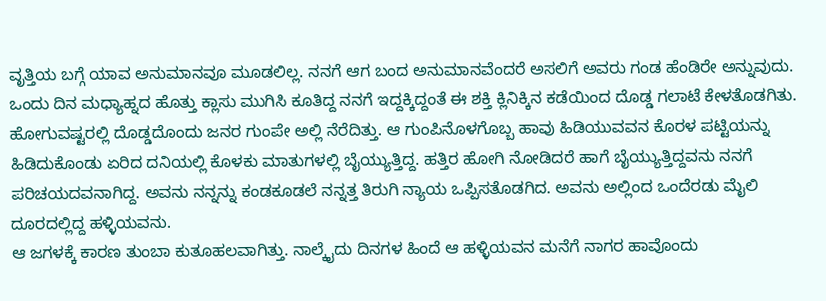ವೃತ್ತಿಯ ಬಗ್ಗೆ ಯಾವ ಅನುಮಾನವೂ ಮೂಡಲಿಲ್ಲ. ನನಗೆ ಆಗ ಬಂದ ಅನುಮಾನವೆಂದರೆ ಅಸಲಿಗೆ ಅವರು ಗಂಡ ಹೆಂಡಿರೇ ಅನ್ನುವುದು.
ಒಂದು ದಿನ ಮಧ್ಯಾಹ್ನದ ಹೊತ್ತು ಕ್ಲಾಸು ಮುಗಿಸಿ ಕೂತಿದ್ದ ನನಗೆ ಇದ್ದಕ್ಕಿದ್ದಂತೆ ಈ ಶಕ್ತಿ ಕ್ಲಿನಿಕ್ಕಿನ ಕಡೆಯಿಂದ ದೊಡ್ಡ ಗಲಾಟೆ ಕೇಳತೊಡಗಿತು. ಹೋಗುವಷ್ಟರಲ್ಲಿ ದೊಡ್ಡದೊಂದು ಜನರ ಗುಂಪೇ ಅಲ್ಲಿ ನೆರೆದಿತ್ತು. ಆ ಗುಂಪಿನೊಳಗೊಬ್ಬ ಹಾವು ಹಿಡಿಯುವವನ ಕೊರಳ ಪಟ್ಟಿಯನ್ನು ಹಿಡಿದುಕೊಂಡು ಏರಿದ ದನಿಯಲ್ಲಿ ಕೊಳಕು ಮಾತುಗಳಲ್ಲಿ ಬೈಯ್ಯುತ್ತಿದ್ದ. ಹತ್ತಿರ ಹೋಗಿ ನೋಡಿದರೆ ಹಾಗೆ ಬೈಯ್ಯುತ್ತಿದ್ದವನು ನನಗೆ ಪರಿಚಯದವನಾಗಿದ್ದ. ಅವನು ನನ್ನನ್ನು ಕಂಡಕೂಡಲೆ ನನ್ನತ್ತ ತಿರುಗಿ ನ್ಯಾಯ ಒಪ್ಪಿಸತೊಡಗಿದ. ಅವನು ಅಲ್ಲಿಂದ ಒಂದೆರಡು ಮೈಲಿ ದೂರದಲ್ಲಿದ್ದ ಹಳ್ಳಿಯವನು.
ಆ ಜಗಳಕ್ಕೆ ಕಾರಣ ತುಂಬಾ ಕುತೂಹಲವಾಗಿತ್ತು. ನಾಲ್ಕೈದು ದಿನಗಳ ಹಿಂದೆ ಆ ಹಳ್ಳಿಯವನ ಮನೆಗೆ ನಾಗರ ಹಾವೊಂದು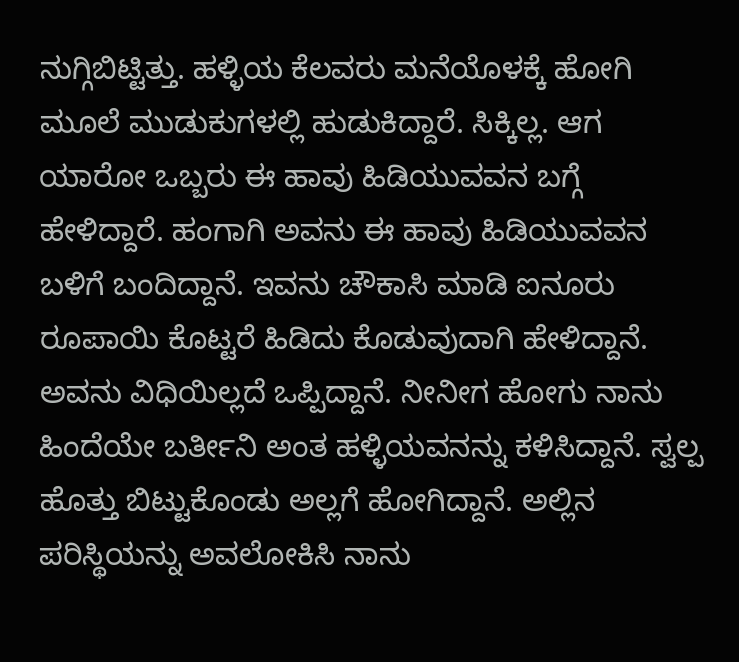ನುಗ್ಗಿಬಿಟ್ಟಿತ್ತು. ಹಳ್ಳಿಯ ಕೆಲವರು ಮನೆಯೊಳಕ್ಕೆ ಹೋಗಿ ಮೂಲೆ ಮುಡುಕುಗಳಲ್ಲಿ ಹುಡುಕಿದ್ದಾರೆ. ಸಿಕ್ಕಿಲ್ಲ. ಆಗ ಯಾರೋ ಒಬ್ಬರು ಈ ಹಾವು ಹಿಡಿಯುವವನ ಬಗ್ಗೆ ಹೇಳಿದ್ದಾರೆ. ಹಂಗಾಗಿ ಅವನು ಈ ಹಾವು ಹಿಡಿಯುವವನ ಬಳಿಗೆ ಬಂದಿದ್ದಾನೆ. ಇವನು ಚೌಕಾಸಿ ಮಾಡಿ ಐನೂರು ರೂಪಾಯಿ ಕೊಟ್ಟರೆ ಹಿಡಿದು ಕೊಡುವುದಾಗಿ ಹೇಳಿದ್ದಾನೆ. ಅವನು ವಿಧಿಯಿಲ್ಲದೆ ಒಪ್ಪಿದ್ದಾನೆ. ನೀನೀಗ ಹೋಗು ನಾನು ಹಿಂದೆಯೇ ಬರ್ತೀನಿ ಅಂತ ಹಳ್ಳಿಯವನನ್ನು ಕಳಿಸಿದ್ದಾನೆ. ಸ್ವಲ್ಪ ಹೊತ್ತು ಬಿಟ್ಟುಕೊಂಡು ಅಲ್ಲಗೆ ಹೋಗಿದ್ದಾನೆ. ಅಲ್ಲಿನ ಪರಿಸ್ಥಿಯನ್ನು ಅವಲೋಕಿಸಿ ನಾನು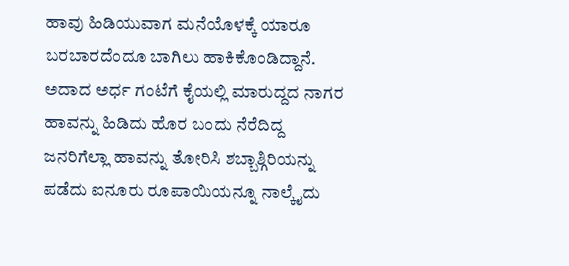ಹಾವು ಹಿಡಿಯುವಾಗ ಮನೆಯೊಳಕ್ಕೆ ಯಾರೂ ಬರಬಾರದೆಂದೂ ಬಾಗಿಲು ಹಾಕಿಕೊಂಡಿದ್ದಾನೆ. ಅದಾದ ಅರ್ಧ ಗಂಟೆಗೆ ಕೈಯಲ್ಲಿ ಮಾರುದ್ದದ ನಾಗರ ಹಾವನ್ನು ಹಿಡಿದು ಹೊರ ಬಂದು ನೆರೆದಿದ್ದ ಜನರಿಗೆಲ್ಲಾ ಹಾವನ್ನು ತೋರಿಸಿ ಶಬ್ಬಾಶ್ಗಿರಿಯನ್ನು ಪಡೆದು ಐನೂರು ರೂಪಾಯಿಯನ್ನೂ ನಾಲ್ಕೈದು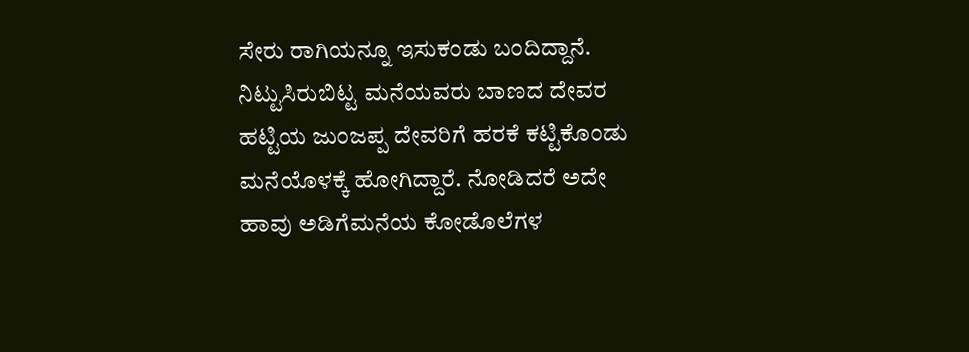ಸೇರು ರಾಗಿಯನ್ನೂ ಇಸುಕಂಡು ಬಂದಿದ್ದಾನೆ. ನಿಟ್ಟುಸಿರುಬಿಟ್ಟ ಮನೆಯವರು ಬಾಣದ ದೇವರ ಹಟ್ಟಿಯ ಜುಂಜಪ್ಪ ದೇವರಿಗೆ ಹರಕೆ ಕಟ್ಟಿಕೊಂಡು ಮನೆಯೊಳಕ್ಕೆ ಹೋಗಿದ್ದಾರೆ. ನೋಡಿದರೆ ಅದೇ ಹಾವು ಅಡಿಗೆಮನೆಯ ಕೋಡೊಲೆಗಳ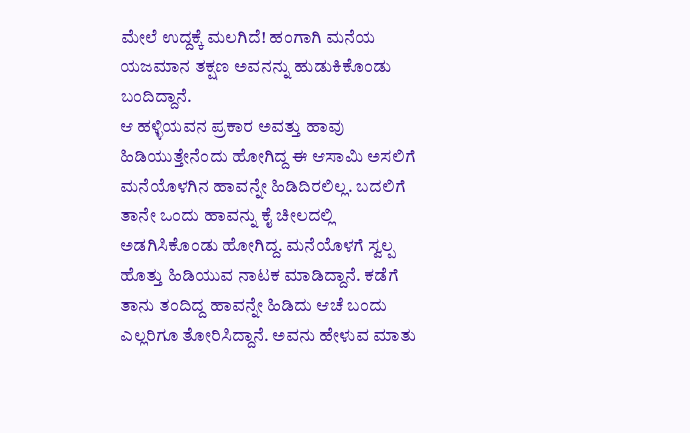ಮೇಲೆ ಉದ್ದಕ್ಕೆ ಮಲಗಿದೆ! ಹಂಗಾಗಿ ಮನೆಯ ಯಜಮಾನ ತಕ್ಷಣ ಅವನನ್ನು ಹುಡುಕಿಕೊಂಡು ಬಂದಿದ್ದಾನೆ.
ಆ ಹಳ್ಳಿಯವನ ಪ್ರಕಾರ ಅವತ್ತು ಹಾವು ಹಿಡಿಯುತ್ತೇನೆಂದು ಹೋಗಿದ್ದ ಈ ಆಸಾಮಿ ಅಸಲಿಗೆ ಮನೆಯೊಳಗಿನ ಹಾವನ್ನೇ ಹಿಡಿದಿರಲಿಲ್ಲ. ಬದಲಿಗೆ ತಾನೇ ಒಂದು ಹಾವನ್ನು ಕೈ ಚೀಲದಲ್ಲಿ ಅಡಗಿಸಿಕೊಂಡು ಹೋಗಿದ್ದ. ಮನೆಯೊಳಗೆ ಸ್ವಲ್ಪ ಹೊತ್ತು ಹಿಡಿಯುವ ನಾಟಕ ಮಾಡಿದ್ದಾನೆ. ಕಡೆಗೆ ತಾನು ತಂದಿದ್ದ ಹಾವನ್ನೇ ಹಿಡಿದು ಆಚೆ ಬಂದು ಎಲ್ಲರಿಗೂ ತೋರಿಸಿದ್ದಾನೆ. ಅವನು ಹೇಳುವ ಮಾತು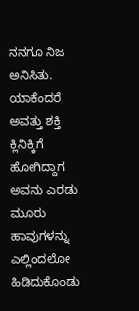ನನಗೂ ನಿಜ ಅನಿಸಿತು. ಯಾಕೆಂದರೆ ಅವತ್ತು ಶಕ್ತಿ ಕ್ಲಿನಿಕ್ಕಿಗೆ ಹೋಗಿದ್ದಾಗ ಅವನು ಎರಡು ಮೂರು ಹಾವುಗಳನ್ನು ಎಲ್ಲಿಂದಲೋ ಹಿಡಿದುಕೊಂಡು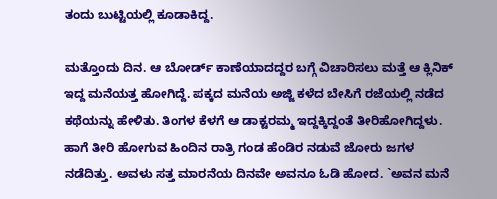ತಂದು ಬುಟ್ಟಿಯಲ್ಲಿ ಕೂಡಾಕಿದ್ದ.

ಮತ್ತೊಂದು ದಿನ. ಆ ಬೋರ್ಡ್ ಕಾಣೆಯಾದದ್ದರ ಬಗ್ಗೆ ವಿಚಾರಿಸಲು ಮತ್ತೆ ಆ ಕ್ಲಿನಿಕ್ ಇದ್ದ ಮನೆಯತ್ತ ಹೋಗಿದ್ದೆ. ಪಕ್ಕದ ಮನೆಯ ಅಜ್ಜಿ ಕಳೆದ ಬೇಸಿಗೆ ರಜೆಯಲ್ಲಿ ನಡೆದ ಕಥೆಯನ್ನು ಹೇಳಿತು. ತಿಂಗಳ ಕೆಳಗೆ ಆ ಡಾಕ್ಟರಮ್ಮ ಇದ್ದಕ್ಕಿದ್ದಂತೆ ತೀರಿಹೋಗಿದ್ದಳು. ಹಾಗೆ ತೀರಿ ಹೋಗುವ ಹಿಂದಿನ ರಾತ್ರಿ ಗಂಡ ಹೆಂಡಿರ ನಡುವೆ ಜೋರು ಜಗಳ ನಡೆದಿತ್ತು. ಅವಳು ಸತ್ತ ಮಾರನೆಯ ದಿನವೇ ಅವನೂ ಓಡಿ ಹೋದ. `ಅವನ ಮನೆ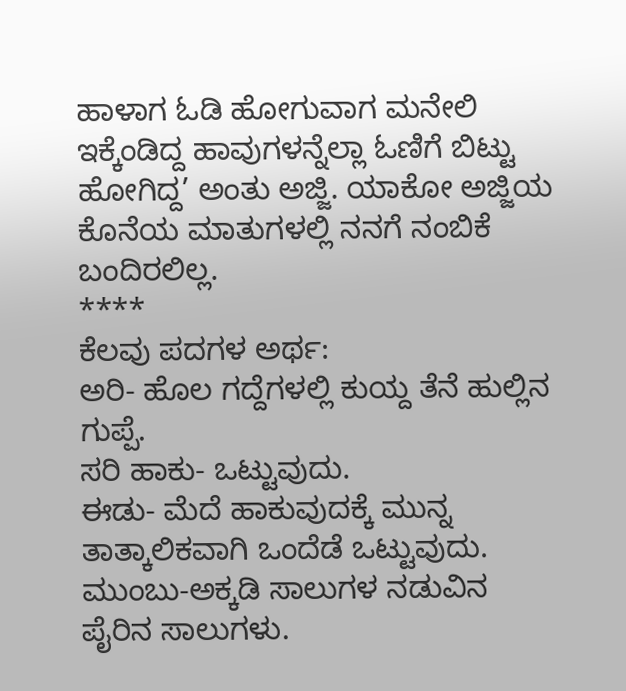ಹಾಳಾಗ ಓಡಿ ಹೋಗುವಾಗ ಮನೇಲಿ ಇಕ್ಕೆಂಡಿದ್ದ ಹಾವುಗಳನ್ನೆಲ್ಲಾ ಓಣಿಗೆ ಬಿಟ್ಟು ಹೋಗಿದ್ದ’ ಅಂತು ಅಜ್ಜಿ. ಯಾಕೋ ಅಜ್ಜಿಯ ಕೊನೆಯ ಮಾತುಗಳಲ್ಲಿ ನನಗೆ ನಂಬಿಕೆ ಬಂದಿರಲಿಲ್ಲ.
****
ಕೆಲವು ಪದಗಳ ಅರ್ಥ:
ಅರಿ- ಹೊಲ ಗದ್ದೆಗಳಲ್ಲಿ ಕುಯ್ದ ತೆನೆ ಹುಲ್ಲಿನ ಗುಪ್ಪೆ.
ಸರಿ ಹಾಕು- ಒಟ್ಟುವುದು.
ಈಡು- ಮೆದೆ ಹಾಕುವುದಕ್ಕೆ ಮುನ್ನ ತಾತ್ಕಾಲಿಕವಾಗಿ ಒಂದೆಡೆ ಒಟ್ಟುವುದು.
ಮುಂಬು-ಅಕ್ಕಡಿ ಸಾಲುಗಳ ನಡುವಿನ ಪೈರಿನ ಸಾಲುಗಳು.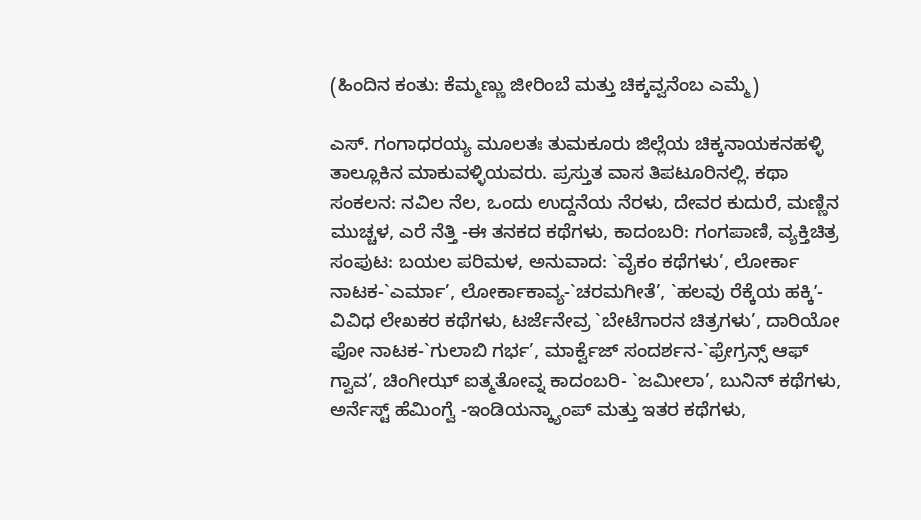(ಹಿಂದಿನ ಕಂತು: ಕೆಮ್ಮಣ್ಣು ಜೀರಿಂಬೆ ಮತ್ತು ಚಿಕ್ಕವ್ವನೆಂಬ ಎಮ್ಮೆ)

ಎಸ್. ಗಂಗಾಧರಯ್ಯ ಮೂಲತಃ ತುಮಕೂರು ಜಿಲ್ಲೆಯ ಚಿಕ್ಕನಾಯಕನಹಳ್ಳಿ ತಾಲ್ಲೂಕಿನ ಮಾಕುವಳ್ಳಿಯವರು. ಪ್ರಸ್ತುತ ವಾಸ ತಿಪಟೂರಿನಲ್ಲಿ. ಕಥಾ ಸಂಕಲನ: ನವಿಲ ನೆಲ, ಒಂದು ಉದ್ದನೆಯ ನೆರಳು, ದೇವರ ಕುದುರೆ, ಮಣ್ಣಿನ ಮುಚ್ಚಳ, ಎರೆ ನೆತ್ತಿ -ಈ ತನಕದ ಕಥೆಗಳು, ಕಾದಂಬರಿ: ಗಂಗಪಾಣಿ, ವ್ಯಕ್ತಿಚಿತ್ರ ಸಂಪುಟ: ಬಯಲ ಪರಿಮಳ, ಅನುವಾದ: `ವೈಕಂ ಕಥೆಗಳು’, ಲೋರ್ಕಾ ನಾಟಕ-`ಎರ್ಮಾ’, ಲೋರ್ಕಾಕಾವ್ಯ-`ಚರಮಗೀತೆ’, `ಹಲವು ರೆಕ್ಕೆಯ ಹಕ್ಕಿʼ-ವಿವಿಧ ಲೇಖಕರ ಕಥೆಗಳು, ಟರ್ಜೆನೇವ್ರ `ಬೇಟೆಗಾರನ ಚಿತ್ರಗಳು’, ದಾರಿಯೋ ಫೋ ನಾಟಕ-`ಗುಲಾಬಿ ಗರ್ಭ’, ಮಾರ್ಕ್ವೆಜ್ ಸಂದರ್ಶನ-`ಫ್ರೇಗ್ರನ್ಸ್ ಆಫ್ ಗ್ವಾವ’, ಚಿಂಗೀಝ್ ಐತ್ಮತೋವ್ನ ಕಾದಂಬರಿ- `ಜಮೀಲಾ’, ಬುನಿನ್ ಕಥೆಗಳು, ಅರ್ನೆಸ್ಟ್ ಹೆಮಿಂಗ್ವೆ -ಇಂಡಿಯನ್ಕ್ಯಾಂಪ್ ಮತ್ತು ಇತರ ಕಥೆಗಳು,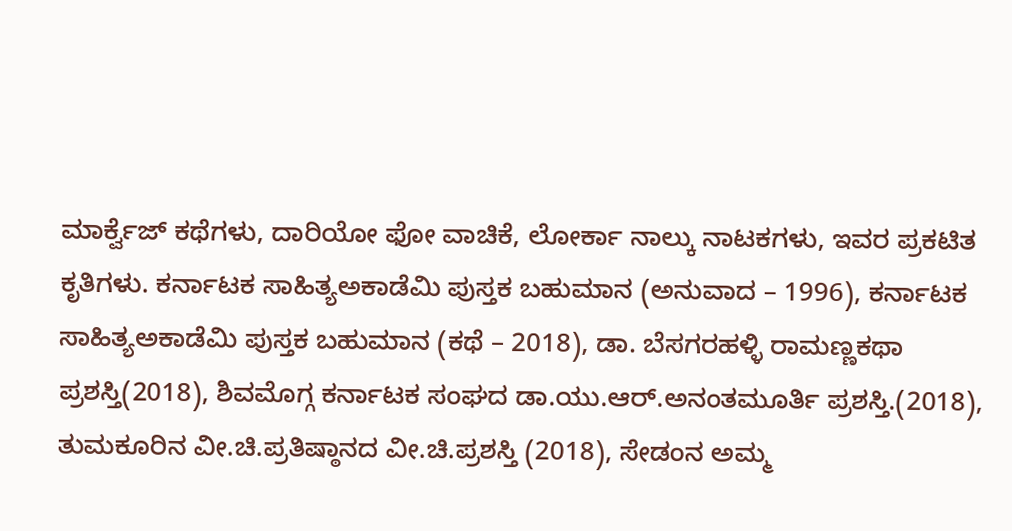ಮಾರ್ಕ್ವೆಜ್ ಕಥೆಗಳು, ದಾರಿಯೋ ಫೋ ವಾಚಿಕೆ, ಲೋರ್ಕಾ ನಾಲ್ಕು ನಾಟಕಗಳು, ಇವರ ಪ್ರಕಟಿತ ಕೃತಿಗಳು. ಕರ್ನಾಟಕ ಸಾಹಿತ್ಯಅಕಾಡೆಮಿ ಪುಸ್ತಕ ಬಹುಮಾನ (ಅನುವಾದ – 1996), ಕರ್ನಾಟಕ ಸಾಹಿತ್ಯಅಕಾಡೆಮಿ ಪುಸ್ತಕ ಬಹುಮಾನ (ಕಥೆ – 2018), ಡಾ. ಬೆಸಗರಹಳ್ಳಿ ರಾಮಣ್ಣಕಥಾ ಪ್ರಶಸ್ತಿ(2018), ಶಿವಮೊಗ್ಗ ಕರ್ನಾಟಕ ಸಂಘದ ಡಾ.ಯು.ಆರ್.ಅನಂತಮೂರ್ತಿ ಪ್ರಶಸ್ತಿ.(2018), ತುಮಕೂರಿನ ವೀ.ಚಿ.ಪ್ರತಿಷ್ಠಾನದ ವೀ.ಚಿ.ಪ್ರಶಸ್ತಿ (2018), ಸೇಡಂನ ಅಮ್ಮ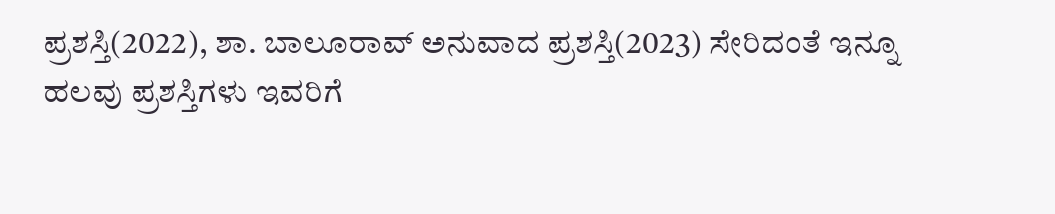ಪ್ರಶಸ್ತಿ(2022), ಶಾ. ಬಾಲೂರಾವ್ ಅನುವಾದ ಪ್ರಶಸ್ತಿ(2023) ಸೇರಿದಂತೆ ಇನ್ನೂ ಹಲವು ಪ್ರಶಸ್ತಿಗಳು ಇವರಿಗೆ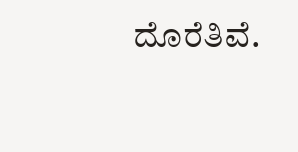ದೊರೆತಿವೆ.